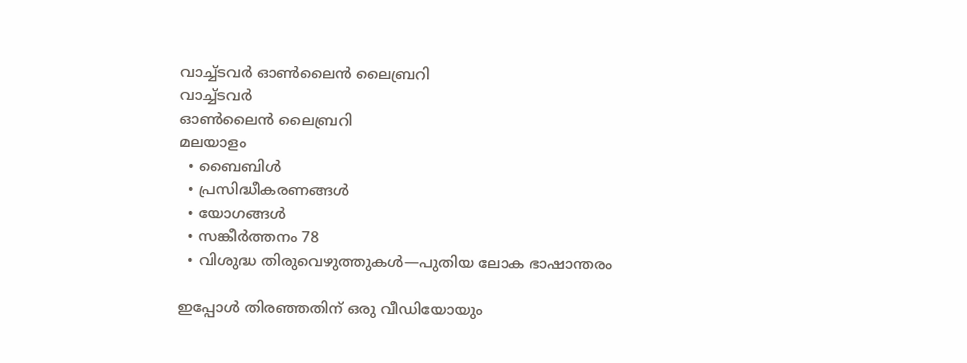വാച്ച്ടവര്‍ ഓണ്‍ലൈന്‍ ലൈബ്രറി
വാച്ച്ടവര്‍
ഓണ്‍ലൈന്‍ ലൈബ്രറി
മലയാളം
  • ബൈബിൾ
  • പ്രസിദ്ധീകരണങ്ങൾ
  • യോഗങ്ങൾ
  • സങ്കീർത്തനം 78
  • വിശുദ്ധ തിരുവെഴുത്തുകൾ—പുതിയ ലോക ഭാഷാന്തരം

ഇപ്പോൾ തിരഞ്ഞതിന് ഒരു വീഡിയോയും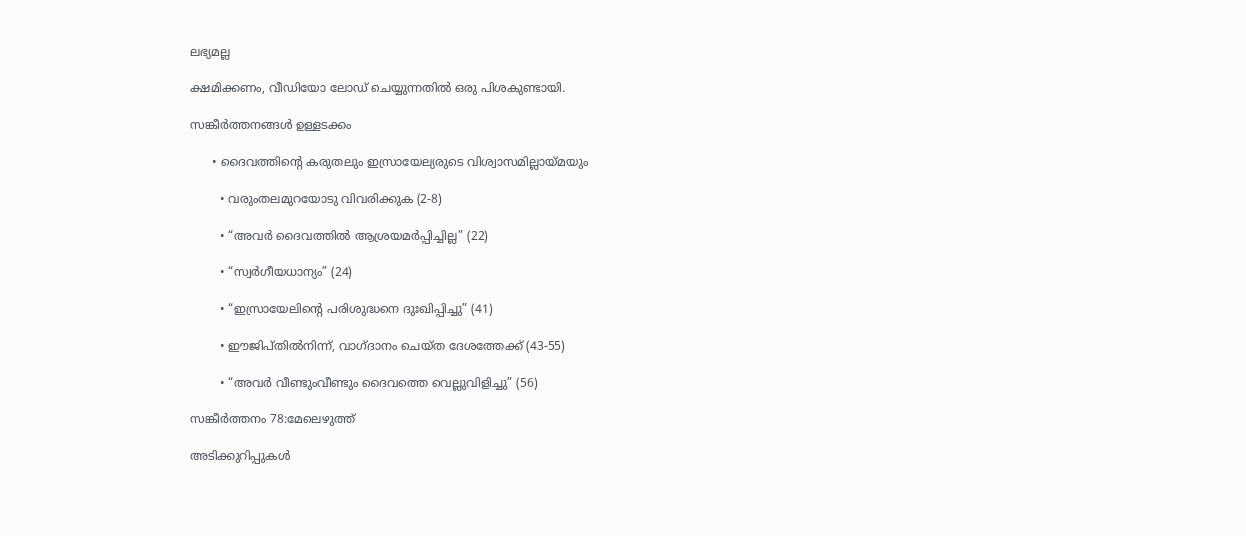ലഭ്യമല്ല

ക്ഷമിക്കണം, വീഡിയോ ലോഡ് ചെയ്യുന്നതിൽ ഒരു പിശകുണ്ടായി.

സങ്കീർത്തനങ്ങൾ ഉള്ളടക്കം

      • ദൈവത്തിന്റെ കരുതലും ഇസ്രായേല്യരുടെ വിശ്വാസമില്ലായ്‌മയും

        • വരുംതലമുറയോടു വിവരിക്കുക (2-8)

        • “അവർ ദൈവത്തിൽ ആശ്രയമർപ്പിച്ചില്ല” (22)

        • “സ്വർഗീയധാന്യം” (24)

        • “ഇസ്രായേലിന്റെ പരിശുദ്ധനെ ദുഃഖിപ്പിച്ചു” (41)

        • ഈജിപ്‌തിൽനിന്ന്‌, വാഗ്‌ദാനം ചെയ്‌ത ദേശത്തേക്ക്‌ (43-55)

        • “അവർ വീണ്ടുംവീണ്ടും ദൈവത്തെ വെല്ലുവിളിച്ചു” (56)

സങ്കീർത്തനം 78:മേലെഴുത്ത്‌

അടിക്കുറിപ്പുകള്‍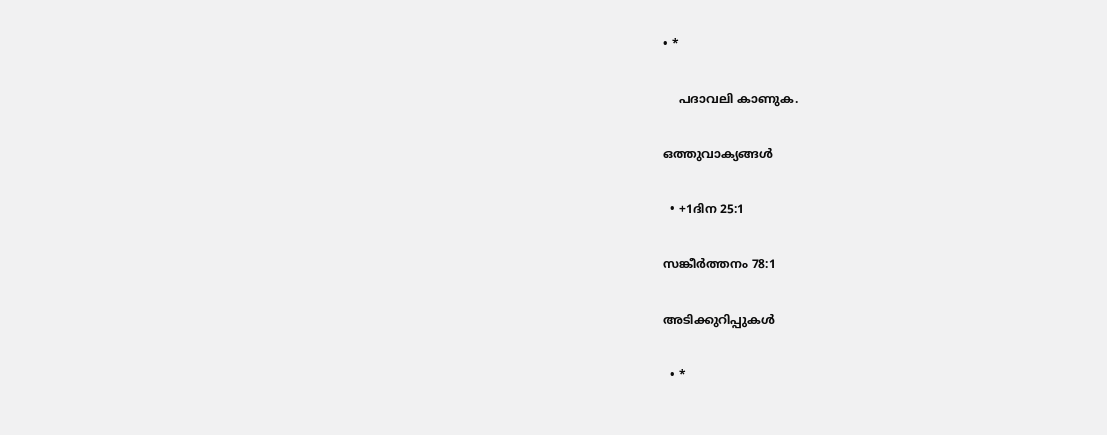• *

    പദാവലി കാണുക.

ഒത്തുവാക്യങ്ങള്‍

  • +1ദിന 25:1

സങ്കീർത്തനം 78:1

അടിക്കുറിപ്പുകള്‍

  • *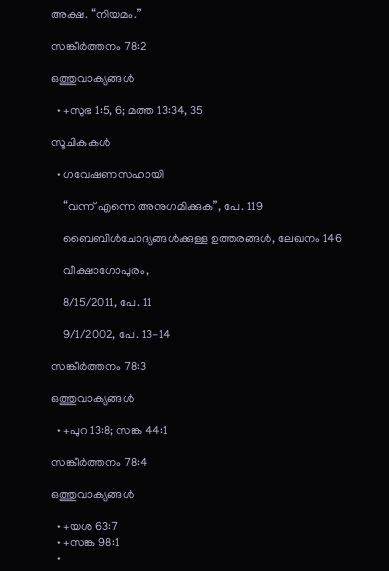അക്ഷ. “നിയമം.”

സങ്കീർത്തനം 78:2

ഒത്തുവാക്യങ്ങള്‍

  • +സുഭ 1:5, 6; മത്ത 13:34, 35

സൂചികകൾ

  • ഗവേഷണസഹായി

    “വന്ന്‌ എന്നെ അനുഗമിക്കുക”, പേ. 119

    ബൈബിൾചോദ്യങ്ങൾക്കുള്ള ഉത്തരങ്ങൾ, ലേഖനം 146

    വീക്ഷാഗോപുരം,

    8/15/2011, പേ. 11

    9/1/2002, പേ. 13-14

സങ്കീർത്തനം 78:3

ഒത്തുവാക്യങ്ങള്‍

  • +പുറ 13:8; സങ്ക 44:1

സങ്കീർത്തനം 78:4

ഒത്തുവാക്യങ്ങള്‍

  • +യശ 63:7
  • +സങ്ക 98:1
  •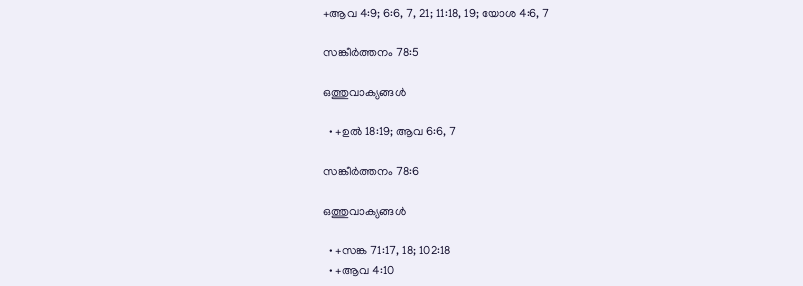+ആവ 4:9; 6:6, 7, 21; 11:18, 19; യോശ 4:6, 7

സങ്കീർത്തനം 78:5

ഒത്തുവാക്യങ്ങള്‍

  • +ഉൽ 18:19; ആവ 6:6, 7

സങ്കീർത്തനം 78:6

ഒത്തുവാക്യങ്ങള്‍

  • +സങ്ക 71:17, 18; 102:18
  • +ആവ 4:10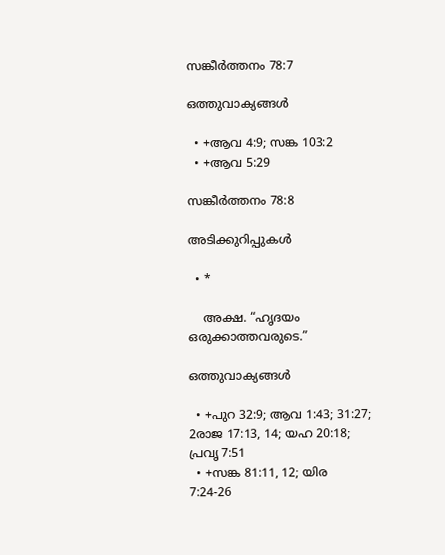സങ്കീർത്തനം 78:7

ഒത്തുവാക്യങ്ങള്‍

  • +ആവ 4:9; സങ്ക 103:2
  • +ആവ 5:29

സങ്കീർത്തനം 78:8

അടിക്കുറിപ്പുകള്‍

  • *

    അക്ഷ. “ഹൃദയം ഒരുക്കാത്തവരുടെ.”

ഒത്തുവാക്യങ്ങള്‍

  • +പുറ 32:9; ആവ 1:43; 31:27; 2രാജ 17:13, 14; യഹ 20:18; പ്രവൃ 7:51
  • +സങ്ക 81:11, 12; യിര 7:24-26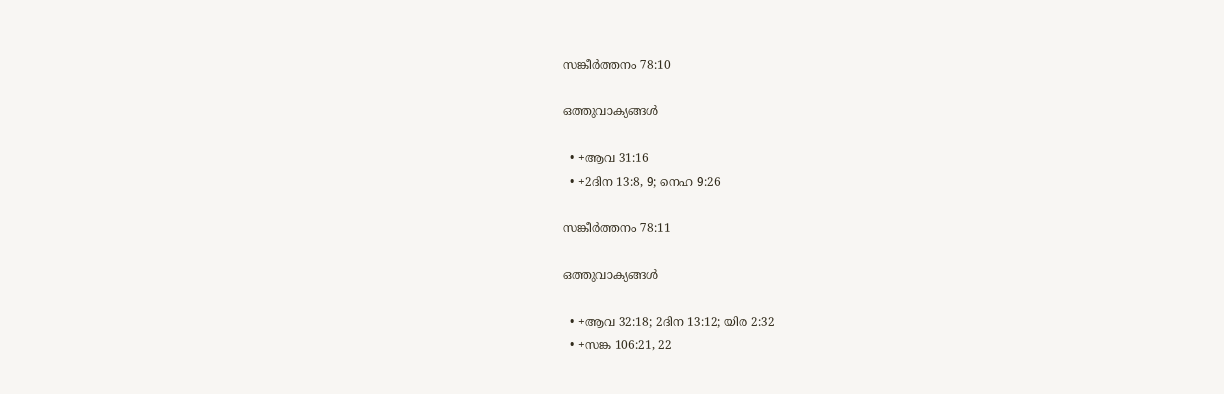സങ്കീർത്തനം 78:10

ഒത്തുവാക്യങ്ങള്‍

  • +ആവ 31:16
  • +2ദിന 13:8, 9; നെഹ 9:26

സങ്കീർത്തനം 78:11

ഒത്തുവാക്യങ്ങള്‍

  • +ആവ 32:18; 2ദിന 13:12; യിര 2:32
  • +സങ്ക 106:21, 22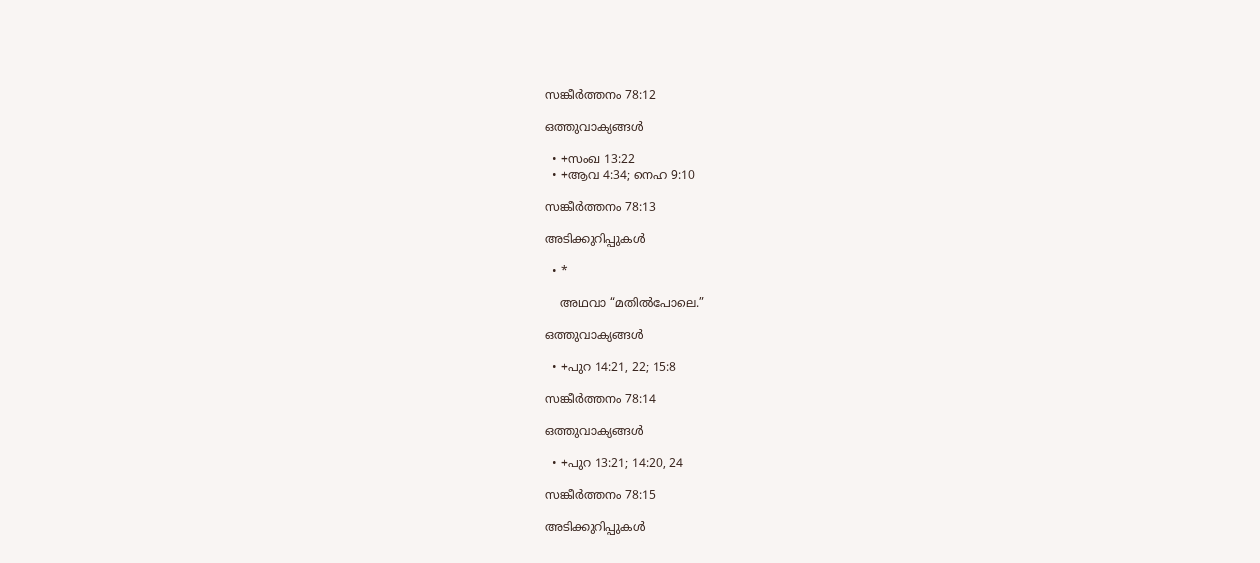സങ്കീർത്തനം 78:12

ഒത്തുവാക്യങ്ങള്‍

  • +സംഖ 13:22
  • +ആവ 4:34; നെഹ 9:10

സങ്കീർത്തനം 78:13

അടിക്കുറിപ്പുകള്‍

  • *

    അഥവാ “മതിൽപോലെ.”

ഒത്തുവാക്യങ്ങള്‍

  • +പുറ 14:21, 22; 15:8

സങ്കീർത്തനം 78:14

ഒത്തുവാക്യങ്ങള്‍

  • +പുറ 13:21; 14:20, 24

സങ്കീർത്തനം 78:15

അടിക്കുറിപ്പുകള്‍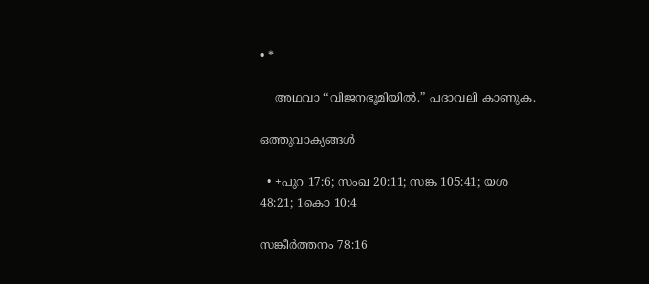• *

    അഥവാ “വിജനഭൂമിയിൽ.” പദാവലി കാണുക.

ഒത്തുവാക്യങ്ങള്‍

  • +പുറ 17:6; സംഖ 20:11; സങ്ക 105:41; യശ 48:21; 1കൊ 10:4

സങ്കീർത്തനം 78:16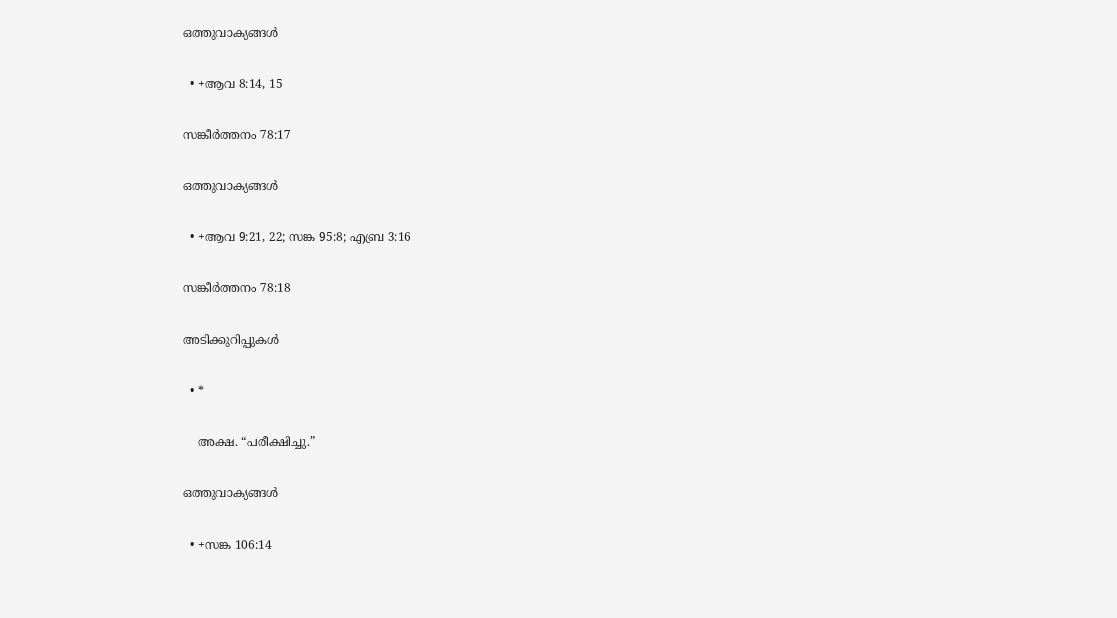ഒത്തുവാക്യങ്ങള്‍

  • +ആവ 8:14, 15

സങ്കീർത്തനം 78:17

ഒത്തുവാക്യങ്ങള്‍

  • +ആവ 9:21, 22; സങ്ക 95:8; എബ്ര 3:16

സങ്കീർത്തനം 78:18

അടിക്കുറിപ്പുകള്‍

  • *

    അക്ഷ. “പരീക്ഷിച്ചു.”

ഒത്തുവാക്യങ്ങള്‍

  • +സങ്ക 106:14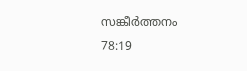സങ്കീർത്തനം 78:19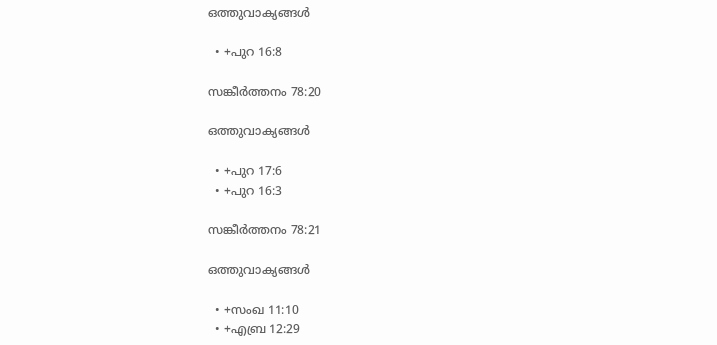ഒത്തുവാക്യങ്ങള്‍

  • +പുറ 16:8

സങ്കീർത്തനം 78:20

ഒത്തുവാക്യങ്ങള്‍

  • +പുറ 17:6
  • +പുറ 16:3

സങ്കീർത്തനം 78:21

ഒത്തുവാക്യങ്ങള്‍

  • +സംഖ 11:10
  • +എബ്ര 12:29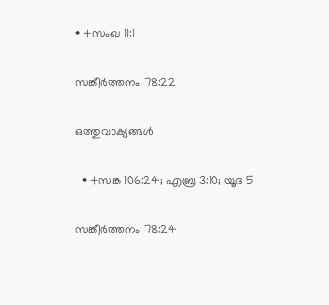• +സംഖ 11:1

സങ്കീർത്തനം 78:22

ഒത്തുവാക്യങ്ങള്‍

  • +സങ്ക 106:24; എബ്ര 3:10; യൂദ 5

സങ്കീർത്തനം 78:24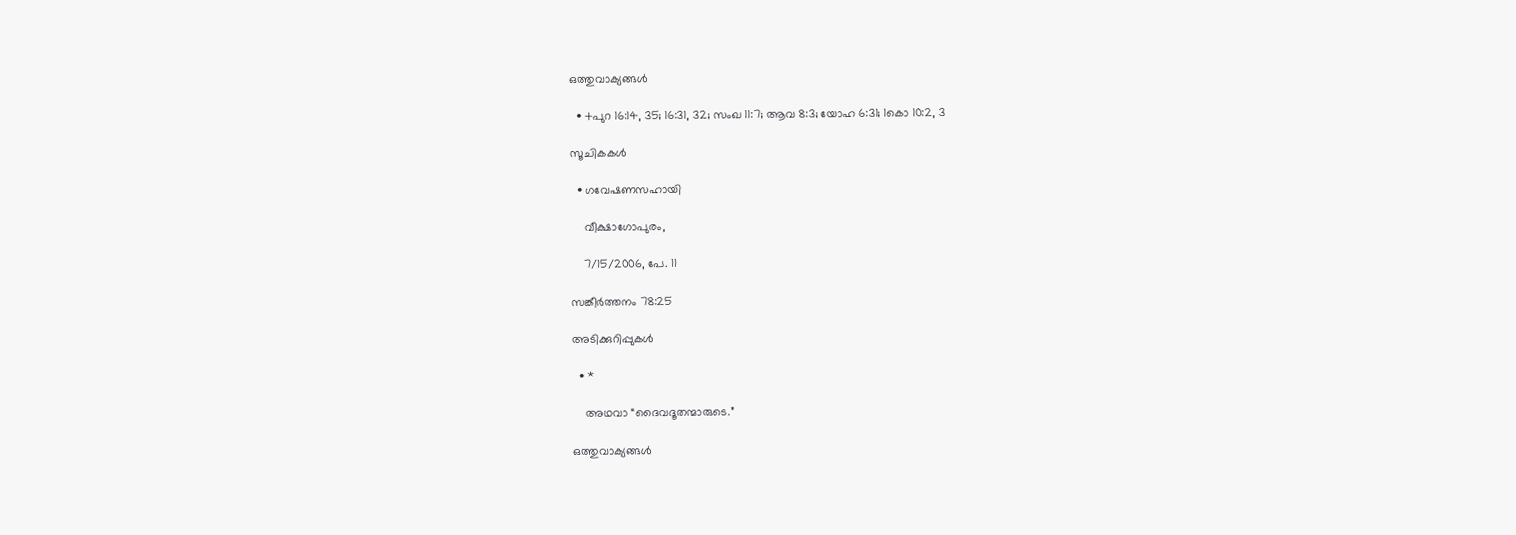ഒത്തുവാക്യങ്ങള്‍

  • +പുറ 16:14, 35; 16:31, 32; സംഖ 11:7; ആവ 8:3; യോഹ 6:31; 1കൊ 10:2, 3

സൂചികകൾ

  • ഗവേഷണസഹായി

    വീക്ഷാഗോപുരം,

    7/15/2006, പേ. 11

സങ്കീർത്തനം 78:25

അടിക്കുറിപ്പുകള്‍

  • *

    അഥവാ “ദൈവദൂതന്മാരുടെ.”

ഒത്തുവാക്യങ്ങള്‍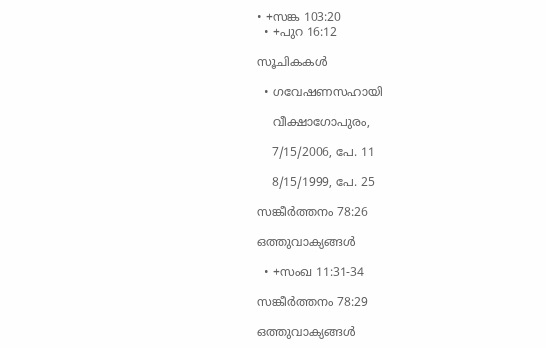• +സങ്ക 103:20
  • +പുറ 16:12

സൂചികകൾ

  • ഗവേഷണസഹായി

    വീക്ഷാഗോപുരം,

    7/15/2006, പേ. 11

    8/15/1999, പേ. 25

സങ്കീർത്തനം 78:26

ഒത്തുവാക്യങ്ങള്‍

  • +സംഖ 11:31-34

സങ്കീർത്തനം 78:29

ഒത്തുവാക്യങ്ങള്‍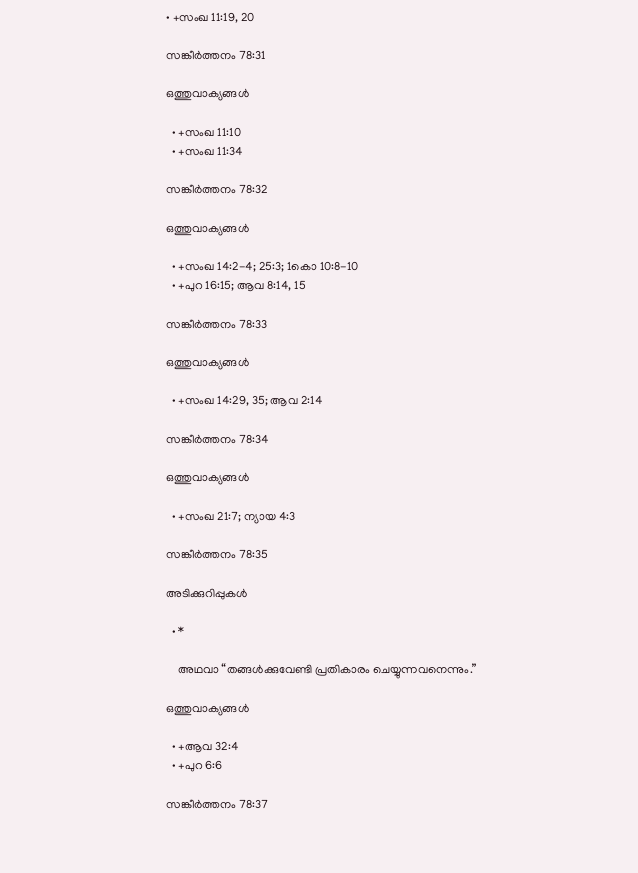• +സംഖ 11:19, 20

സങ്കീർത്തനം 78:31

ഒത്തുവാക്യങ്ങള്‍

  • +സംഖ 11:10
  • +സംഖ 11:34

സങ്കീർത്തനം 78:32

ഒത്തുവാക്യങ്ങള്‍

  • +സംഖ 14:2-4; 25:3; 1കൊ 10:8-10
  • +പുറ 16:15; ആവ 8:14, 15

സങ്കീർത്തനം 78:33

ഒത്തുവാക്യങ്ങള്‍

  • +സംഖ 14:29, 35; ആവ 2:14

സങ്കീർത്തനം 78:34

ഒത്തുവാക്യങ്ങള്‍

  • +സംഖ 21:7; ന്യായ 4:3

സങ്കീർത്തനം 78:35

അടിക്കുറിപ്പുകള്‍

  • *

    അഥവാ “തങ്ങൾക്കുവേണ്ടി പ്രതികാരം ചെയ്യുന്നവനെന്നും.”

ഒത്തുവാക്യങ്ങള്‍

  • +ആവ 32:4
  • +പുറ 6:6

സങ്കീർത്തനം 78:37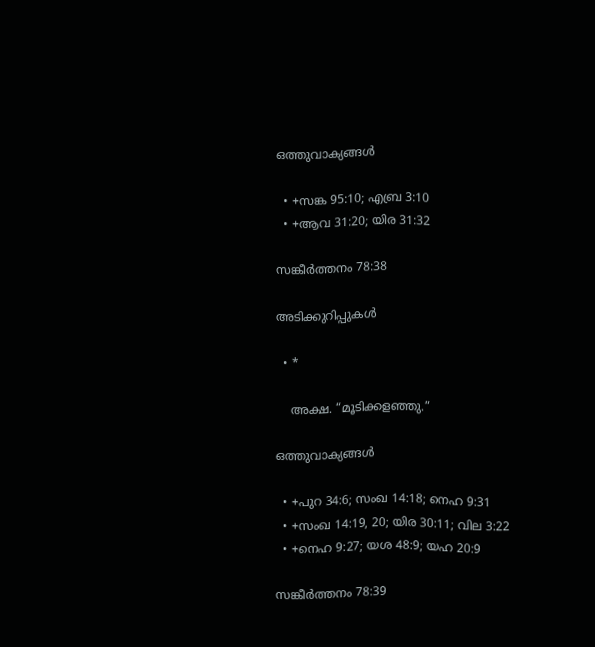ഒത്തുവാക്യങ്ങള്‍

  • +സങ്ക 95:10; എബ്ര 3:10
  • +ആവ 31:20; യിര 31:32

സങ്കീർത്തനം 78:38

അടിക്കുറിപ്പുകള്‍

  • *

    അക്ഷ. “മൂടിക്കളഞ്ഞു.”

ഒത്തുവാക്യങ്ങള്‍

  • +പുറ 34:6; സംഖ 14:18; നെഹ 9:31
  • +സംഖ 14:19, 20; യിര 30:11; വില 3:22
  • +നെഹ 9:27; യശ 48:9; യഹ 20:9

സങ്കീർത്തനം 78:39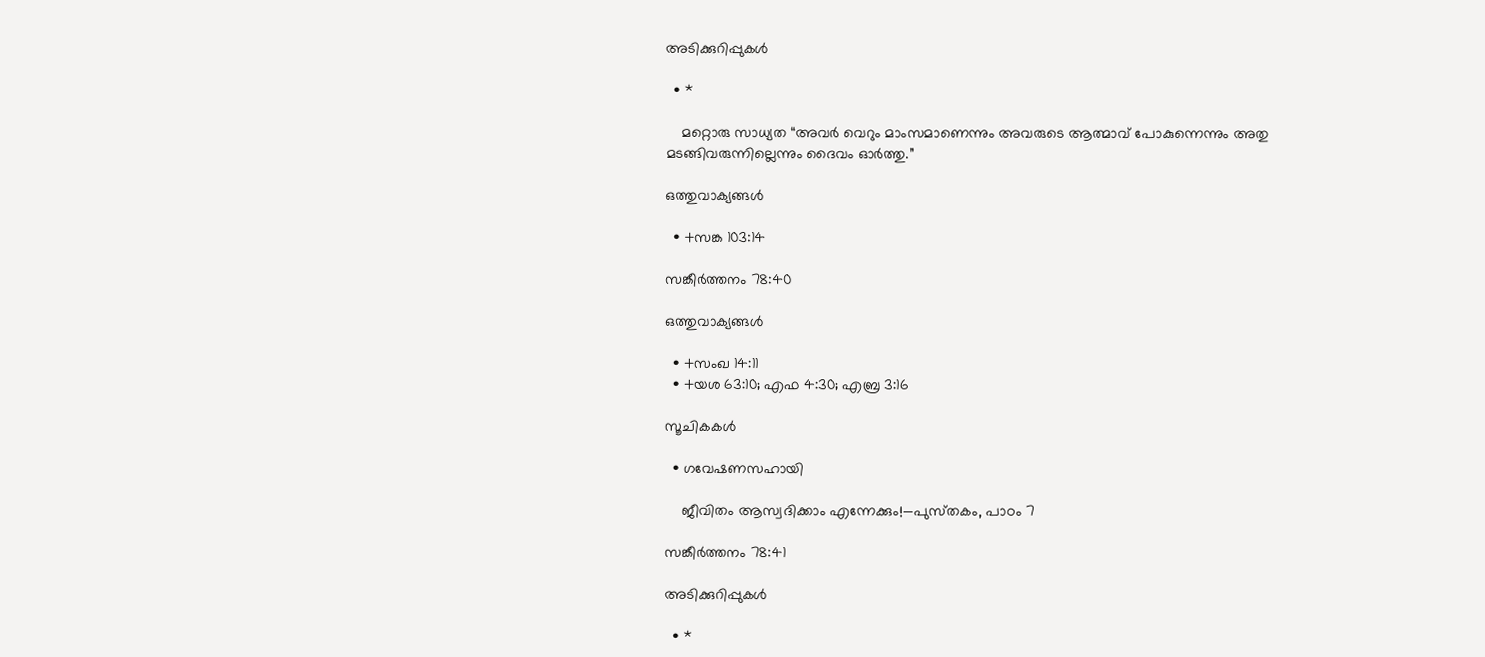അടിക്കുറിപ്പുകള്‍

  • *

    മറ്റൊരു സാധ്യത “അവർ വെറും മാംസമാണെന്നും അവരുടെ ആത്മാവ്‌ പോകുന്നെന്നും അതു മടങ്ങിവരുന്നില്ലെന്നും ദൈവം ഓർത്തു.”

ഒത്തുവാക്യങ്ങള്‍

  • +സങ്ക 103:14

സങ്കീർത്തനം 78:40

ഒത്തുവാക്യങ്ങള്‍

  • +സംഖ 14:11
  • +യശ 63:10; എഫ 4:30; എബ്ര 3:16

സൂചികകൾ

  • ഗവേഷണസഹായി

    ജീവിതം ആസ്വദിക്കാം എന്നേക്കും!—പുസ്‌തകം, പാഠം 7

സങ്കീർത്തനം 78:41

അടിക്കുറിപ്പുകള്‍

  • *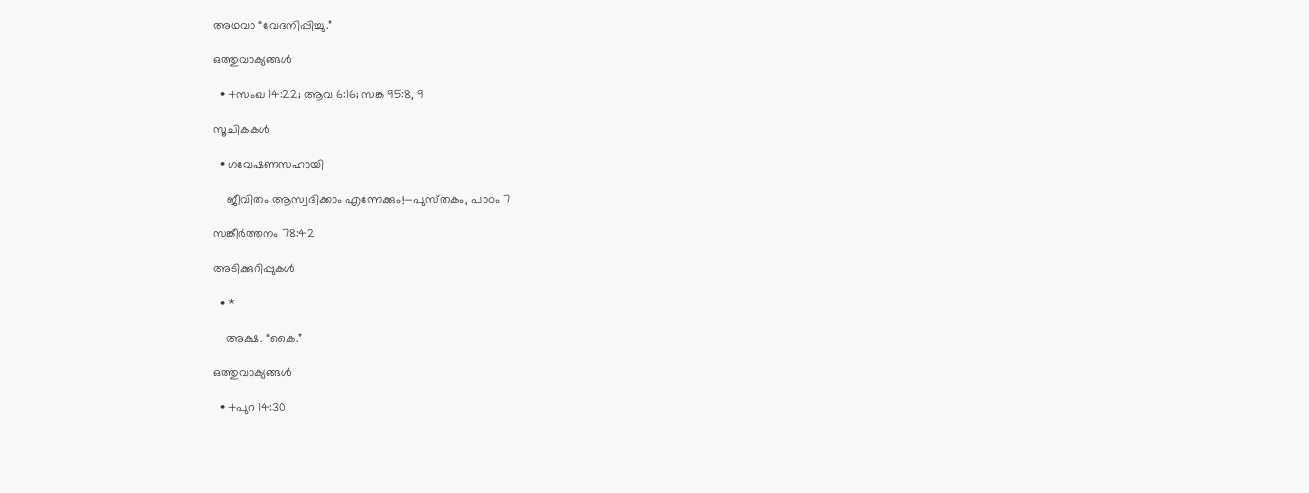അഥവാ “വേദനിപ്പിച്ചു.”

ഒത്തുവാക്യങ്ങള്‍

  • +സംഖ 14:22; ആവ 6:16; സങ്ക 95:8, 9

സൂചികകൾ

  • ഗവേഷണസഹായി

    ജീവിതം ആസ്വദിക്കാം എന്നേക്കും!—പുസ്‌തകം, പാഠം 7

സങ്കീർത്തനം 78:42

അടിക്കുറിപ്പുകള്‍

  • *

    അക്ഷ. “കൈ.”

ഒത്തുവാക്യങ്ങള്‍

  • +പുറ 14:30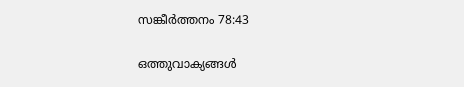സങ്കീർത്തനം 78:43

ഒത്തുവാക്യങ്ങള്‍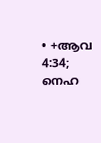• +ആവ 4:34; നെഹ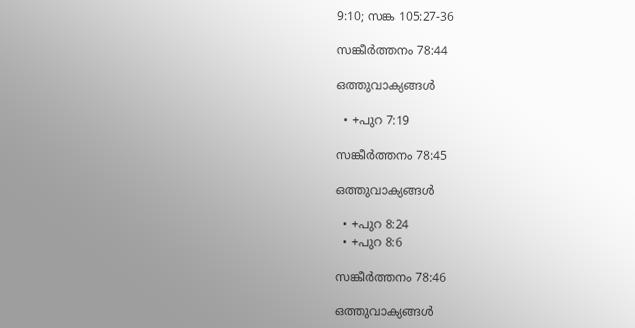9:10; സങ്ക 105:27-36

സങ്കീർത്തനം 78:44

ഒത്തുവാക്യങ്ങള്‍

  • +പുറ 7:19

സങ്കീർത്തനം 78:45

ഒത്തുവാക്യങ്ങള്‍

  • +പുറ 8:24
  • +പുറ 8:6

സങ്കീർത്തനം 78:46

ഒത്തുവാക്യങ്ങള്‍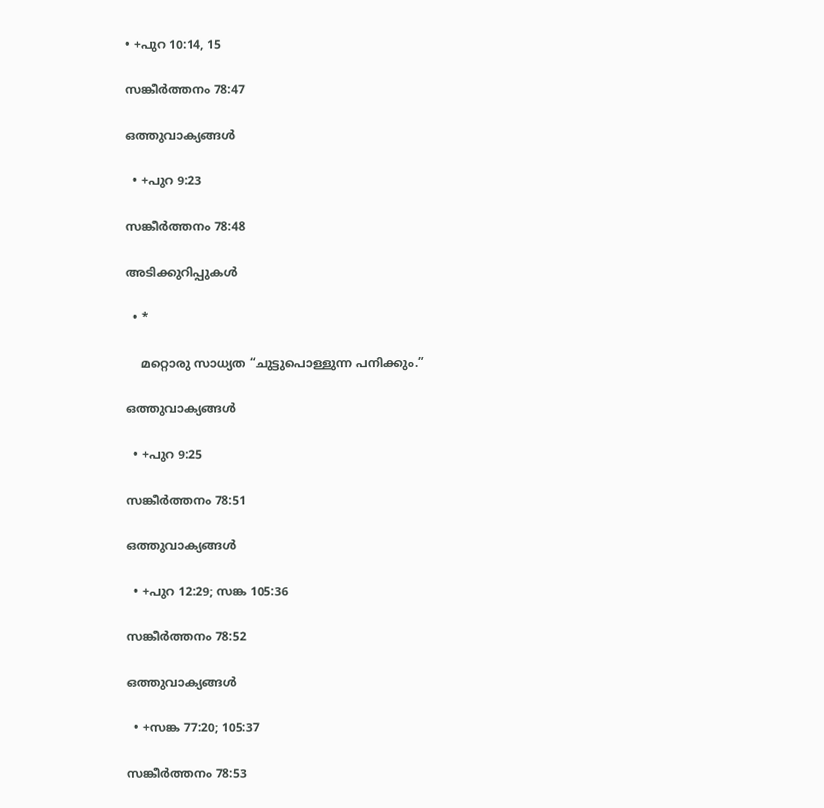• +പുറ 10:14, 15

സങ്കീർത്തനം 78:47

ഒത്തുവാക്യങ്ങള്‍

  • +പുറ 9:23

സങ്കീർത്തനം 78:48

അടിക്കുറിപ്പുകള്‍

  • *

    മറ്റൊരു സാധ്യത “ചുട്ടുപൊള്ളുന്ന പനിക്കും.”

ഒത്തുവാക്യങ്ങള്‍

  • +പുറ 9:25

സങ്കീർത്തനം 78:51

ഒത്തുവാക്യങ്ങള്‍

  • +പുറ 12:29; സങ്ക 105:36

സങ്കീർത്തനം 78:52

ഒത്തുവാക്യങ്ങള്‍

  • +സങ്ക 77:20; 105:37

സങ്കീർത്തനം 78:53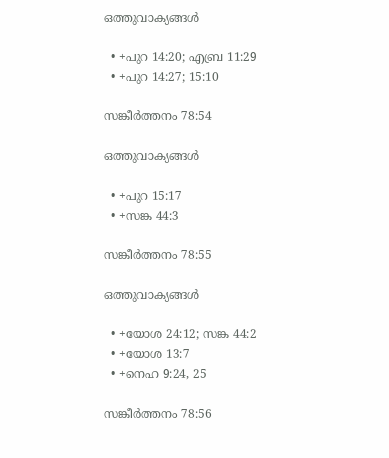ഒത്തുവാക്യങ്ങള്‍

  • +പുറ 14:20; എബ്ര 11:29
  • +പുറ 14:27; 15:10

സങ്കീർത്തനം 78:54

ഒത്തുവാക്യങ്ങള്‍

  • +പുറ 15:17
  • +സങ്ക 44:3

സങ്കീർത്തനം 78:55

ഒത്തുവാക്യങ്ങള്‍

  • +യോശ 24:12; സങ്ക 44:2
  • +യോശ 13:7
  • +നെഹ 9:24, 25

സങ്കീർത്തനം 78:56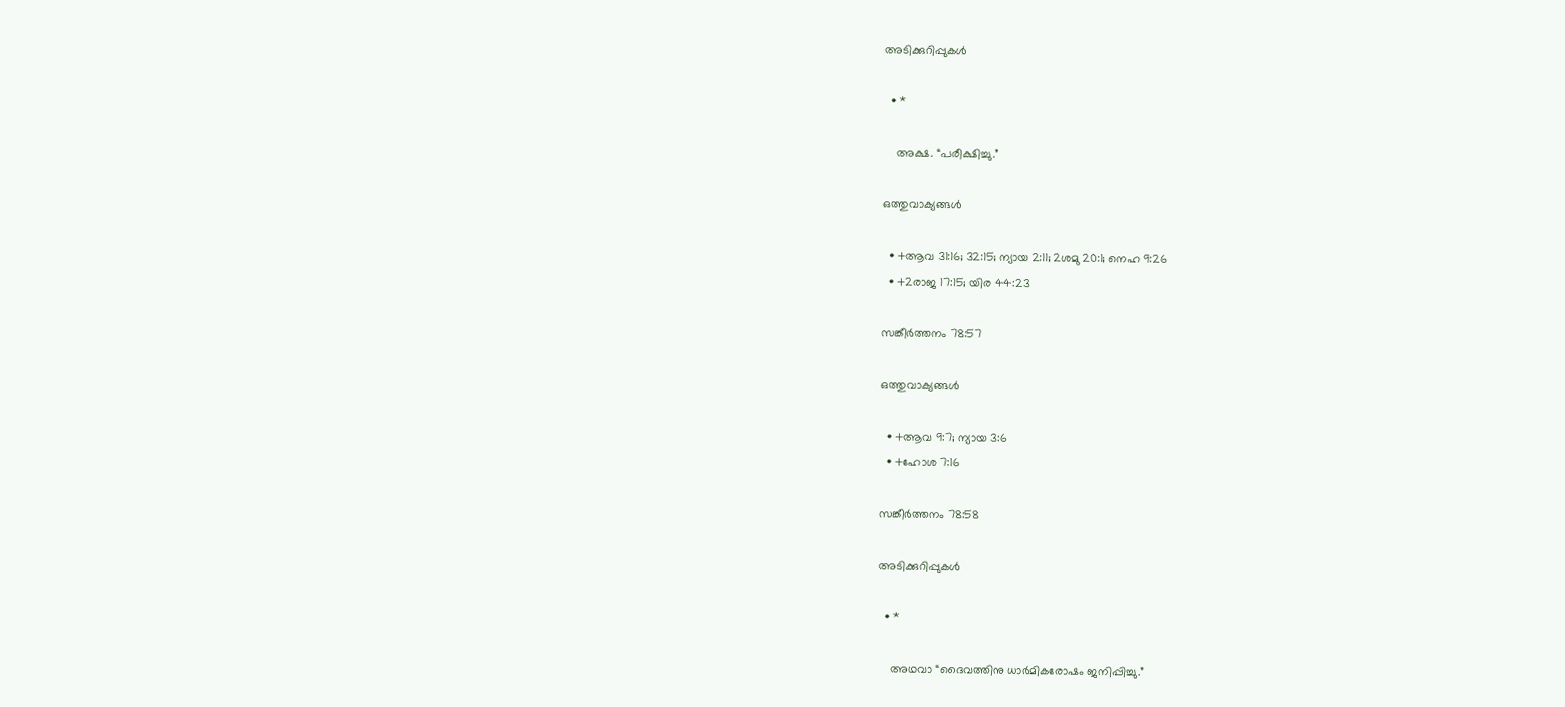അടിക്കുറിപ്പുകള്‍

  • *

    അക്ഷ. “പരീക്ഷിച്ചു.”

ഒത്തുവാക്യങ്ങള്‍

  • +ആവ 31:16; 32:15; ന്യായ 2:11; 2ശമു 20:1; നെഹ 9:26
  • +2രാജ 17:15; യിര 44:23

സങ്കീർത്തനം 78:57

ഒത്തുവാക്യങ്ങള്‍

  • +ആവ 9:7; ന്യായ 3:6
  • +ഹോശ 7:16

സങ്കീർത്തനം 78:58

അടിക്കുറിപ്പുകള്‍

  • *

    അഥവാ “ദൈവത്തിനു ധാർമികരോഷം ജനിപ്പിച്ചു.”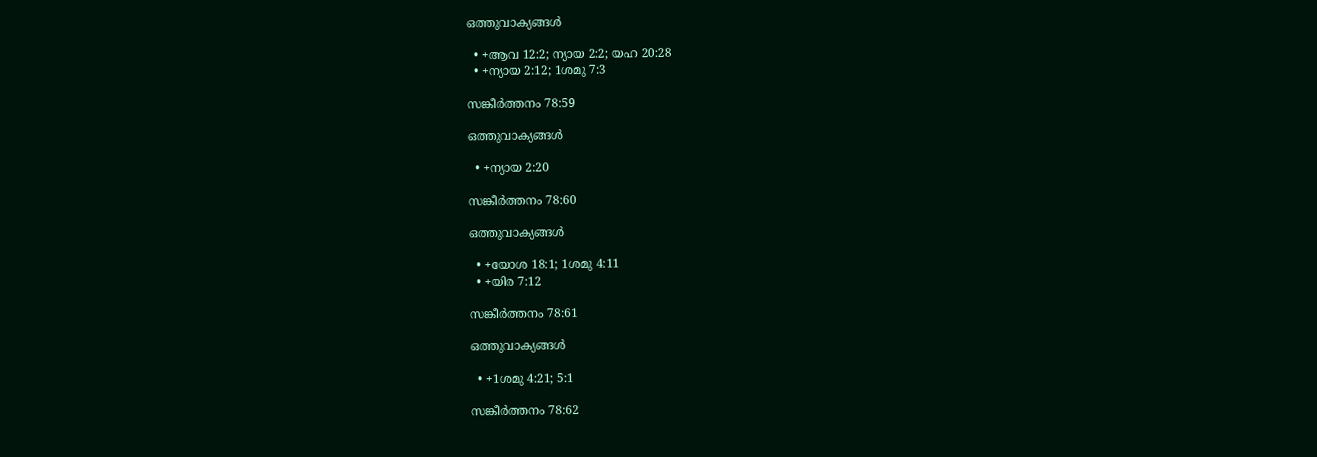ഒത്തുവാക്യങ്ങള്‍

  • +ആവ 12:2; ന്യായ 2:2; യഹ 20:28
  • +ന്യായ 2:12; 1ശമു 7:3

സങ്കീർത്തനം 78:59

ഒത്തുവാക്യങ്ങള്‍

  • +ന്യായ 2:20

സങ്കീർത്തനം 78:60

ഒത്തുവാക്യങ്ങള്‍

  • +യോശ 18:1; 1ശമു 4:11
  • +യിര 7:12

സങ്കീർത്തനം 78:61

ഒത്തുവാക്യങ്ങള്‍

  • +1ശമു 4:21; 5:1

സങ്കീർത്തനം 78:62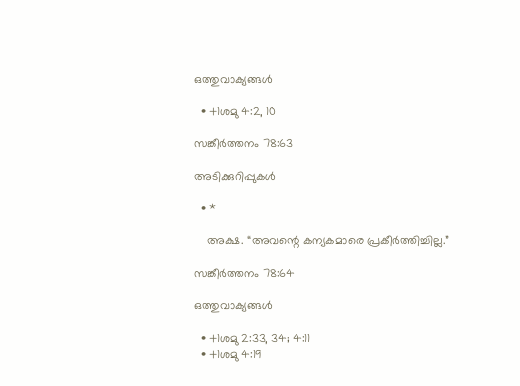ഒത്തുവാക്യങ്ങള്‍

  • +1ശമു 4:2, 10

സങ്കീർത്തനം 78:63

അടിക്കുറിപ്പുകള്‍

  • *

    അക്ഷ. “അവന്റെ കന്യകമാരെ പ്രകീർത്തിച്ചില്ല.”

സങ്കീർത്തനം 78:64

ഒത്തുവാക്യങ്ങള്‍

  • +1ശമു 2:33, 34; 4:11
  • +1ശമു 4:19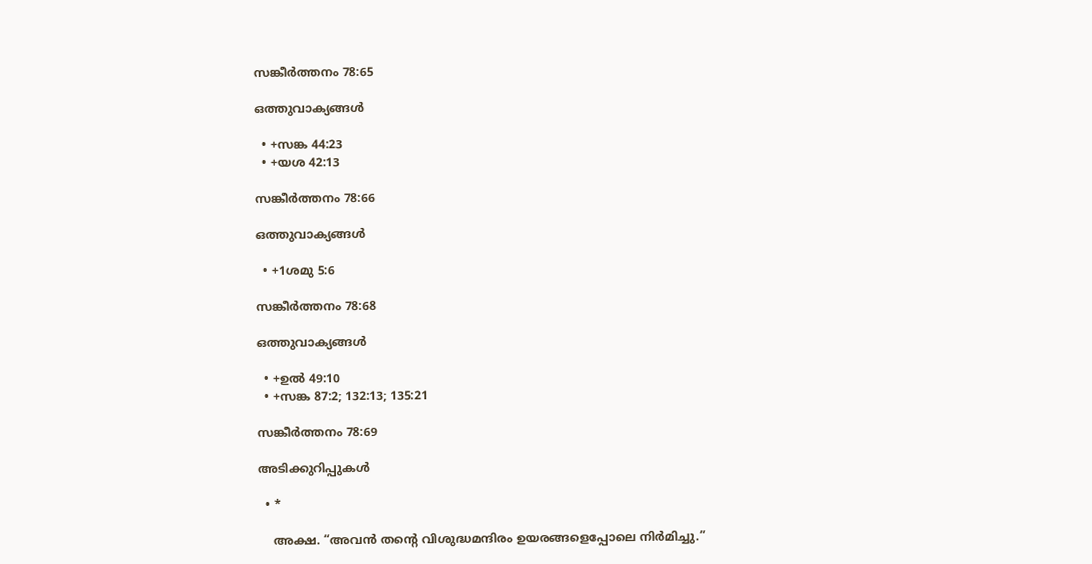സങ്കീർത്തനം 78:65

ഒത്തുവാക്യങ്ങള്‍

  • +സങ്ക 44:23
  • +യശ 42:13

സങ്കീർത്തനം 78:66

ഒത്തുവാക്യങ്ങള്‍

  • +1ശമു 5:6

സങ്കീർത്തനം 78:68

ഒത്തുവാക്യങ്ങള്‍

  • +ഉൽ 49:10
  • +സങ്ക 87:2; 132:13; 135:21

സങ്കീർത്തനം 78:69

അടിക്കുറിപ്പുകള്‍

  • *

    അക്ഷ. “അവൻ തന്റെ വിശുദ്ധമന്ദിരം ഉയരങ്ങളെപ്പോലെ നിർമിച്ചു.”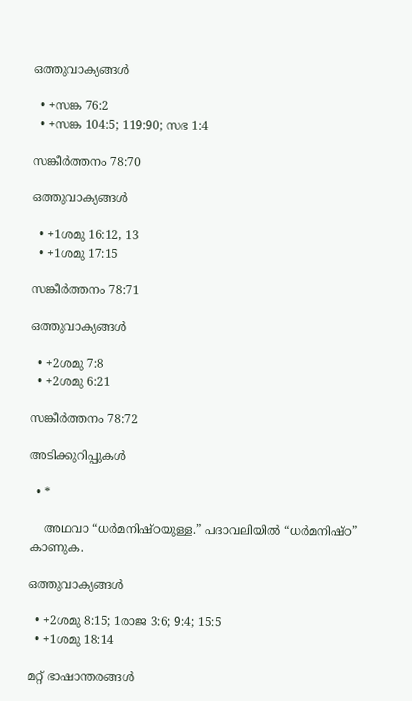ഒത്തുവാക്യങ്ങള്‍

  • +സങ്ക 76:2
  • +സങ്ക 104:5; 119:90; സഭ 1:4

സങ്കീർത്തനം 78:70

ഒത്തുവാക്യങ്ങള്‍

  • +1ശമു 16:12, 13
  • +1ശമു 17:15

സങ്കീർത്തനം 78:71

ഒത്തുവാക്യങ്ങള്‍

  • +2ശമു 7:8
  • +2ശമു 6:21

സങ്കീർത്തനം 78:72

അടിക്കുറിപ്പുകള്‍

  • *

    അഥവാ “ധർമനിഷ്‌ഠയുള്ള.” പദാവലിയിൽ “ധർമനിഷ്‌ഠ” കാണുക.

ഒത്തുവാക്യങ്ങള്‍

  • +2ശമു 8:15; 1രാജ 3:6; 9:4; 15:5
  • +1ശമു 18:14

മറ്റ് ഭാഷാന്തരങ്ങള്‍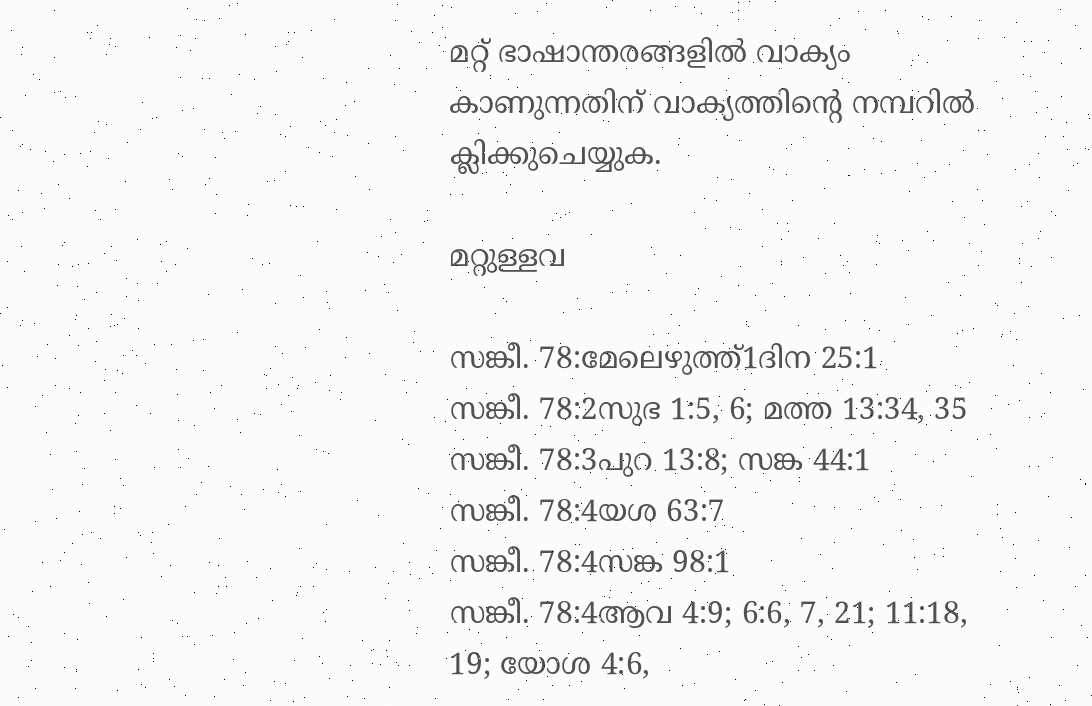മറ്റ് ഭാഷാന്തരങ്ങളിൽ വാക്യം കാണുന്നതിന് വാക്യത്തിന്റെ നമ്പറിൽ ക്ലിക്കുചെയ്യുക.

മറ്റുള്ളവ

സങ്കീ. 78:മേലെഴുത്ത്‌1ദിന 25:1
സങ്കീ. 78:2സുഭ 1:5, 6; മത്ത 13:34, 35
സങ്കീ. 78:3പുറ 13:8; സങ്ക 44:1
സങ്കീ. 78:4യശ 63:7
സങ്കീ. 78:4സങ്ക 98:1
സങ്കീ. 78:4ആവ 4:9; 6:6, 7, 21; 11:18, 19; യോശ 4:6,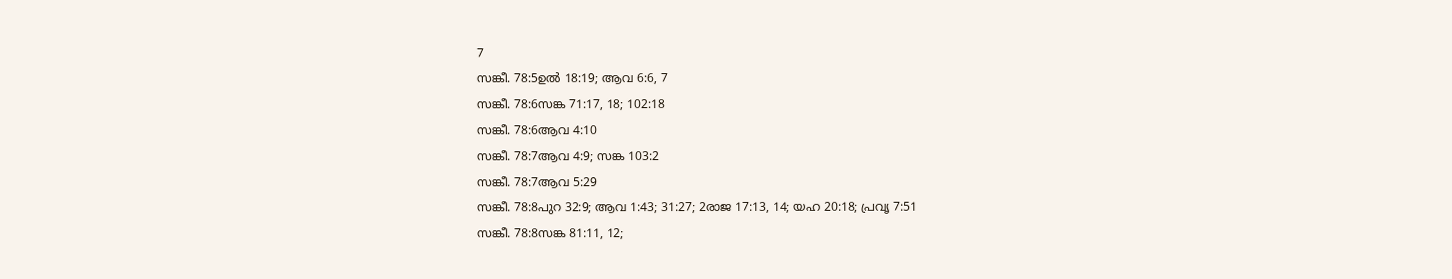7
സങ്കീ. 78:5ഉൽ 18:19; ആവ 6:6, 7
സങ്കീ. 78:6സങ്ക 71:17, 18; 102:18
സങ്കീ. 78:6ആവ 4:10
സങ്കീ. 78:7ആവ 4:9; സങ്ക 103:2
സങ്കീ. 78:7ആവ 5:29
സങ്കീ. 78:8പുറ 32:9; ആവ 1:43; 31:27; 2രാജ 17:13, 14; യഹ 20:18; പ്രവൃ 7:51
സങ്കീ. 78:8സങ്ക 81:11, 12;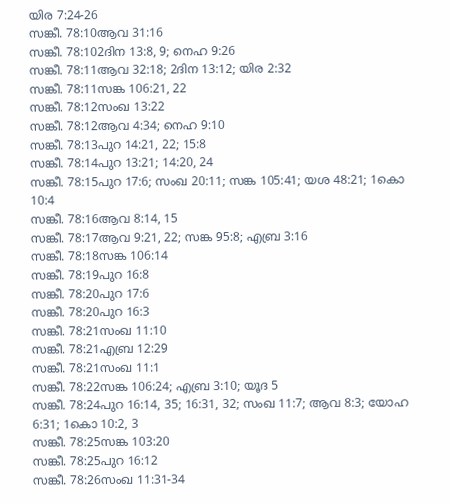യിര 7:24-26
സങ്കീ. 78:10ആവ 31:16
സങ്കീ. 78:102ദിന 13:8, 9; നെഹ 9:26
സങ്കീ. 78:11ആവ 32:18; 2ദിന 13:12; യിര 2:32
സങ്കീ. 78:11സങ്ക 106:21, 22
സങ്കീ. 78:12സംഖ 13:22
സങ്കീ. 78:12ആവ 4:34; നെഹ 9:10
സങ്കീ. 78:13പുറ 14:21, 22; 15:8
സങ്കീ. 78:14പുറ 13:21; 14:20, 24
സങ്കീ. 78:15പുറ 17:6; സംഖ 20:11; സങ്ക 105:41; യശ 48:21; 1കൊ 10:4
സങ്കീ. 78:16ആവ 8:14, 15
സങ്കീ. 78:17ആവ 9:21, 22; സങ്ക 95:8; എബ്ര 3:16
സങ്കീ. 78:18സങ്ക 106:14
സങ്കീ. 78:19പുറ 16:8
സങ്കീ. 78:20പുറ 17:6
സങ്കീ. 78:20പുറ 16:3
സങ്കീ. 78:21സംഖ 11:10
സങ്കീ. 78:21എബ്ര 12:29
സങ്കീ. 78:21സംഖ 11:1
സങ്കീ. 78:22സങ്ക 106:24; എബ്ര 3:10; യൂദ 5
സങ്കീ. 78:24പുറ 16:14, 35; 16:31, 32; സംഖ 11:7; ആവ 8:3; യോഹ 6:31; 1കൊ 10:2, 3
സങ്കീ. 78:25സങ്ക 103:20
സങ്കീ. 78:25പുറ 16:12
സങ്കീ. 78:26സംഖ 11:31-34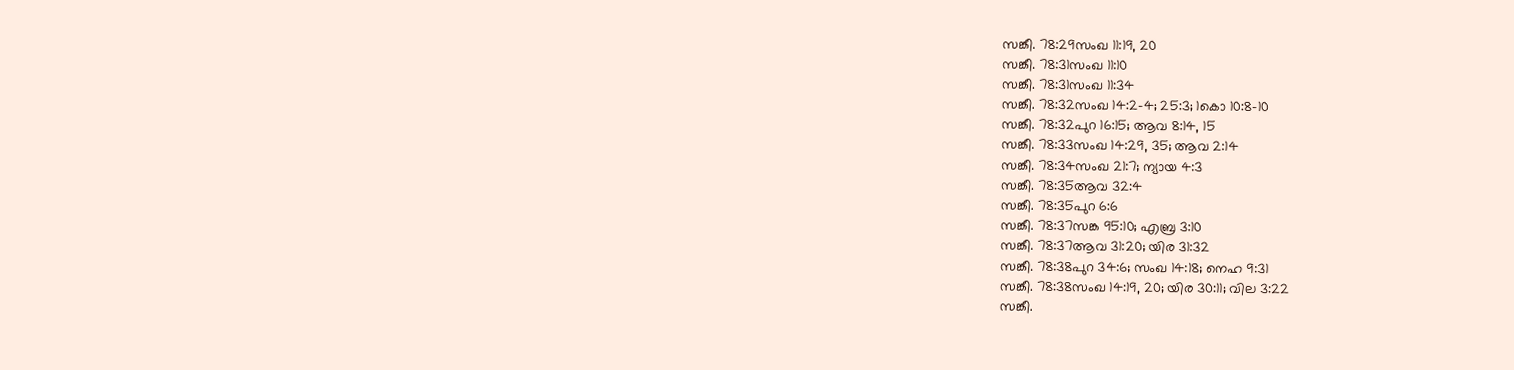സങ്കീ. 78:29സംഖ 11:19, 20
സങ്കീ. 78:31സംഖ 11:10
സങ്കീ. 78:31സംഖ 11:34
സങ്കീ. 78:32സംഖ 14:2-4; 25:3; 1കൊ 10:8-10
സങ്കീ. 78:32പുറ 16:15; ആവ 8:14, 15
സങ്കീ. 78:33സംഖ 14:29, 35; ആവ 2:14
സങ്കീ. 78:34സംഖ 21:7; ന്യായ 4:3
സങ്കീ. 78:35ആവ 32:4
സങ്കീ. 78:35പുറ 6:6
സങ്കീ. 78:37സങ്ക 95:10; എബ്ര 3:10
സങ്കീ. 78:37ആവ 31:20; യിര 31:32
സങ്കീ. 78:38പുറ 34:6; സംഖ 14:18; നെഹ 9:31
സങ്കീ. 78:38സംഖ 14:19, 20; യിര 30:11; വില 3:22
സങ്കീ.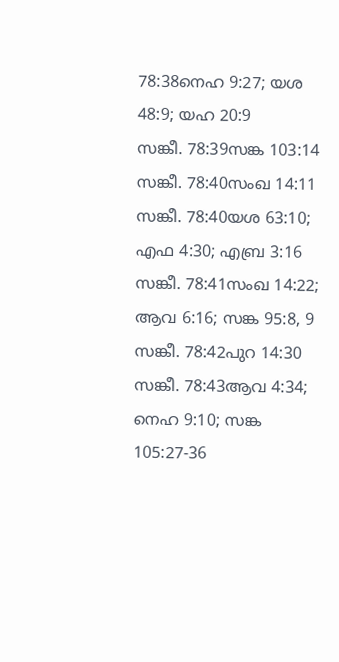78:38നെഹ 9:27; യശ 48:9; യഹ 20:9
സങ്കീ. 78:39സങ്ക 103:14
സങ്കീ. 78:40സംഖ 14:11
സങ്കീ. 78:40യശ 63:10; എഫ 4:30; എബ്ര 3:16
സങ്കീ. 78:41സംഖ 14:22; ആവ 6:16; സങ്ക 95:8, 9
സങ്കീ. 78:42പുറ 14:30
സങ്കീ. 78:43ആവ 4:34; നെഹ 9:10; സങ്ക 105:27-36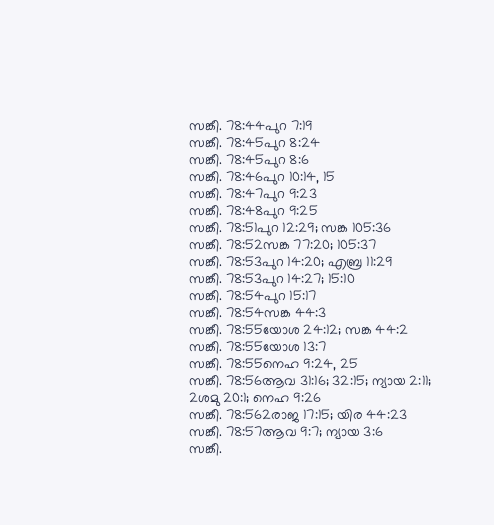സങ്കീ. 78:44പുറ 7:19
സങ്കീ. 78:45പുറ 8:24
സങ്കീ. 78:45പുറ 8:6
സങ്കീ. 78:46പുറ 10:14, 15
സങ്കീ. 78:47പുറ 9:23
സങ്കീ. 78:48പുറ 9:25
സങ്കീ. 78:51പുറ 12:29; സങ്ക 105:36
സങ്കീ. 78:52സങ്ക 77:20; 105:37
സങ്കീ. 78:53പുറ 14:20; എബ്ര 11:29
സങ്കീ. 78:53പുറ 14:27; 15:10
സങ്കീ. 78:54പുറ 15:17
സങ്കീ. 78:54സങ്ക 44:3
സങ്കീ. 78:55യോശ 24:12; സങ്ക 44:2
സങ്കീ. 78:55യോശ 13:7
സങ്കീ. 78:55നെഹ 9:24, 25
സങ്കീ. 78:56ആവ 31:16; 32:15; ന്യായ 2:11; 2ശമു 20:1; നെഹ 9:26
സങ്കീ. 78:562രാജ 17:15; യിര 44:23
സങ്കീ. 78:57ആവ 9:7; ന്യായ 3:6
സങ്കീ.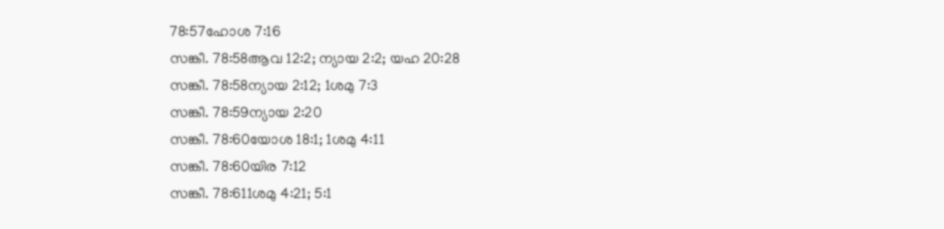78:57ഹോശ 7:16
സങ്കീ. 78:58ആവ 12:2; ന്യായ 2:2; യഹ 20:28
സങ്കീ. 78:58ന്യായ 2:12; 1ശമു 7:3
സങ്കീ. 78:59ന്യായ 2:20
സങ്കീ. 78:60യോശ 18:1; 1ശമു 4:11
സങ്കീ. 78:60യിര 7:12
സങ്കീ. 78:611ശമു 4:21; 5:1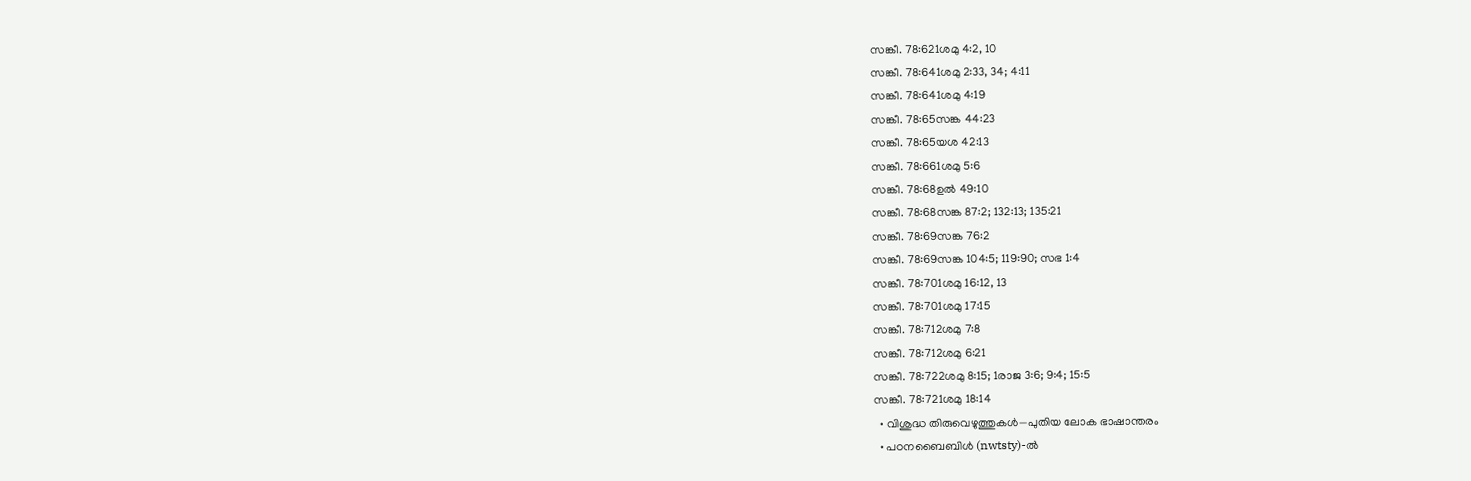സങ്കീ. 78:621ശമു 4:2, 10
സങ്കീ. 78:641ശമു 2:33, 34; 4:11
സങ്കീ. 78:641ശമു 4:19
സങ്കീ. 78:65സങ്ക 44:23
സങ്കീ. 78:65യശ 42:13
സങ്കീ. 78:661ശമു 5:6
സങ്കീ. 78:68ഉൽ 49:10
സങ്കീ. 78:68സങ്ക 87:2; 132:13; 135:21
സങ്കീ. 78:69സങ്ക 76:2
സങ്കീ. 78:69സങ്ക 104:5; 119:90; സഭ 1:4
സങ്കീ. 78:701ശമു 16:12, 13
സങ്കീ. 78:701ശമു 17:15
സങ്കീ. 78:712ശമു 7:8
സങ്കീ. 78:712ശമു 6:21
സങ്കീ. 78:722ശമു 8:15; 1രാജ 3:6; 9:4; 15:5
സങ്കീ. 78:721ശമു 18:14
  • വിശുദ്ധ തിരുവെഴുത്തുകൾ—പുതിയ ലോക ഭാഷാന്തരം
  • പഠനബൈബിൾ (nwtsty)-ൽ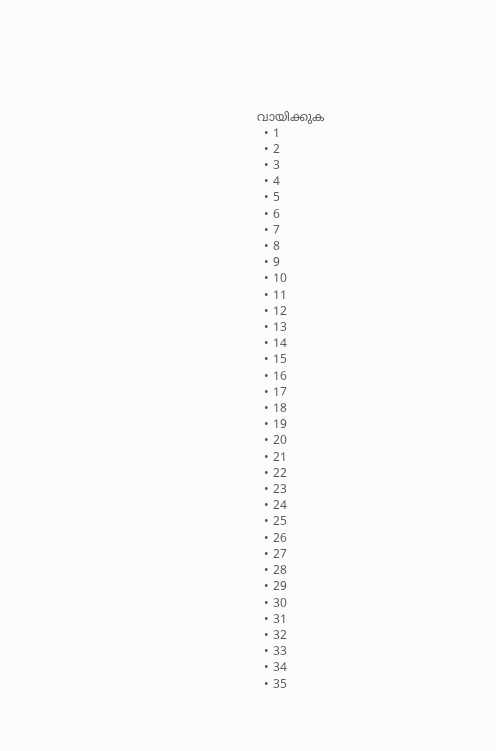വായിക്കുക
  • 1
  • 2
  • 3
  • 4
  • 5
  • 6
  • 7
  • 8
  • 9
  • 10
  • 11
  • 12
  • 13
  • 14
  • 15
  • 16
  • 17
  • 18
  • 19
  • 20
  • 21
  • 22
  • 23
  • 24
  • 25
  • 26
  • 27
  • 28
  • 29
  • 30
  • 31
  • 32
  • 33
  • 34
  • 35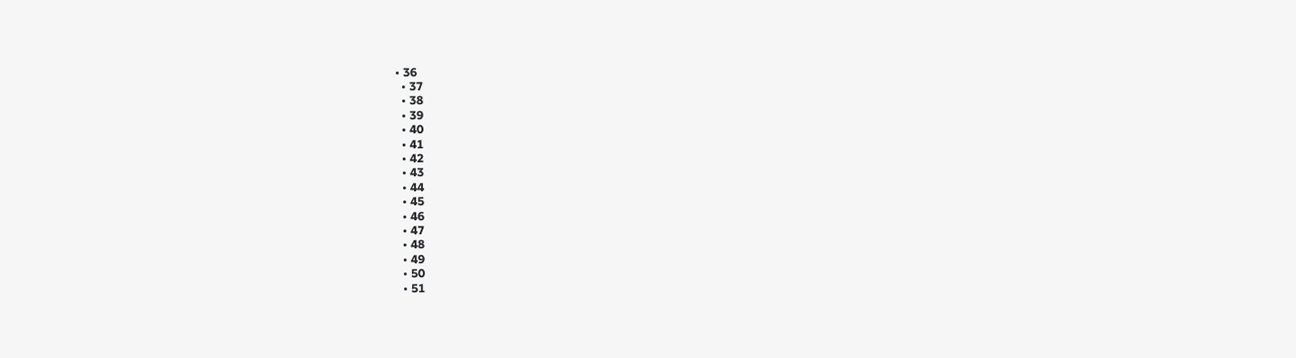• 36
  • 37
  • 38
  • 39
  • 40
  • 41
  • 42
  • 43
  • 44
  • 45
  • 46
  • 47
  • 48
  • 49
  • 50
  • 51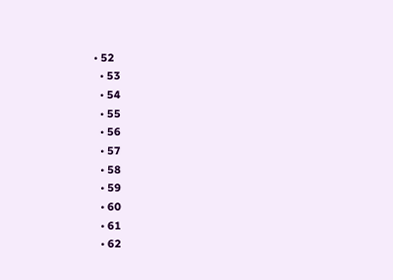• 52
  • 53
  • 54
  • 55
  • 56
  • 57
  • 58
  • 59
  • 60
  • 61
  • 62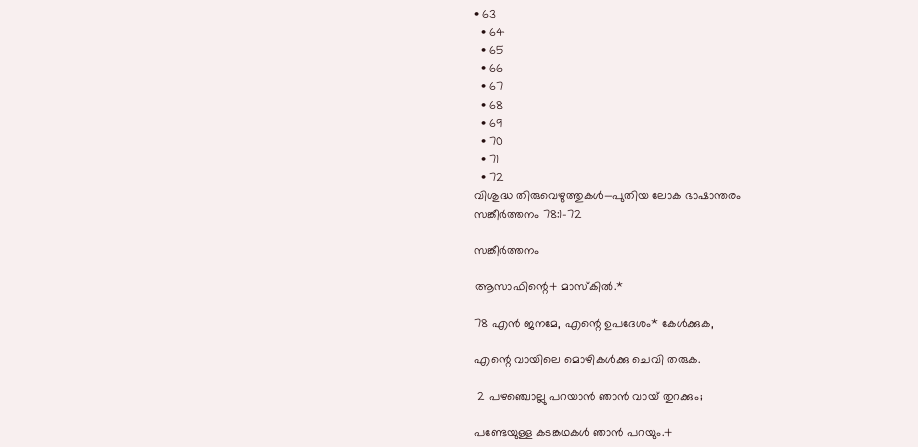• 63
  • 64
  • 65
  • 66
  • 67
  • 68
  • 69
  • 70
  • 71
  • 72
വിശുദ്ധ തിരുവെഴുത്തുകൾ—പുതിയ ലോക ഭാഷാന്തരം
സങ്കീർത്തനം 78:1-72

സങ്കീർത്തനം

ആസാഫിന്റെ+ മാസ്‌കിൽ.*

78 എൻ ജനമേ, എന്റെ ഉപദേശം* കേൾക്കുക,

എന്റെ വായിലെ മൊഴികൾക്കു ചെവി തരുക.

 2 പഴഞ്ചൊല്ലു പറയാൻ ഞാൻ വായ്‌ തുറക്കും;

പണ്ടേയുള്ള കടങ്കഥകൾ ഞാൻ പറയും.+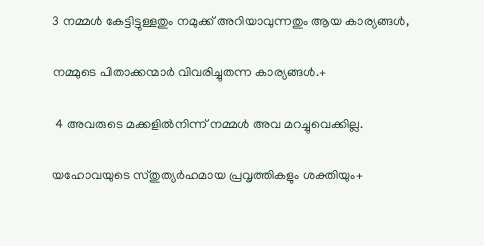3 നമ്മൾ കേട്ടിട്ടുള്ളതും നമുക്ക്‌ അറിയാവുന്നതും ആയ കാര്യങ്ങൾ,

നമ്മുടെ പിതാക്കന്മാർ വിവരിച്ചുതന്ന കാര്യങ്ങൾ.+

 4 അവരുടെ മക്കളിൽനിന്ന്‌ നമ്മൾ അവ മറച്ചുവെക്കില്ല.

യഹോവയുടെ സ്‌തുത്യർഹമായ പ്രവൃത്തികളും ശക്തിയും+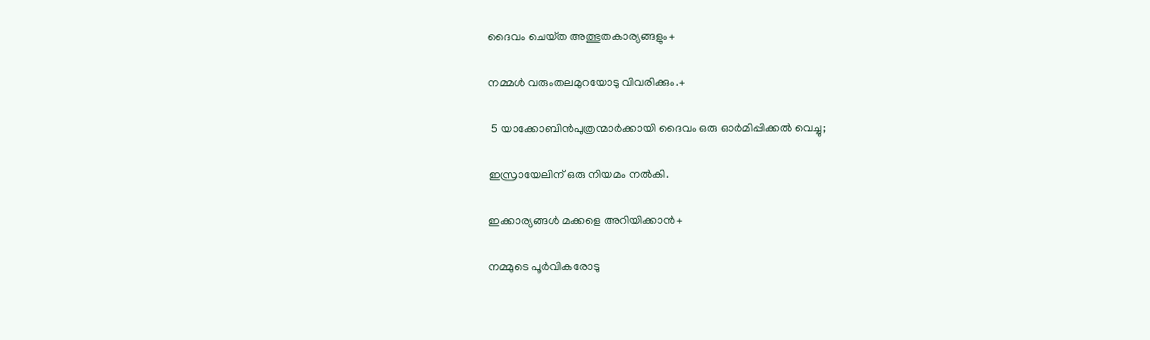ദൈവം ചെയ്‌ത അത്ഭുതകാര്യങ്ങളും+

നമ്മൾ വരുംതലമുറയോടു വിവരിക്കും.+

 5 യാക്കോബിൻപുത്രന്മാർക്കായി ദൈവം ഒരു ഓർമിപ്പിക്കൽ വെച്ചു;

ഇസ്രായേലിന്‌ ഒരു നിയമം നൽകി.

ഇക്കാര്യങ്ങൾ മക്കളെ അറിയിക്കാൻ+

നമ്മുടെ പൂർവികരോടു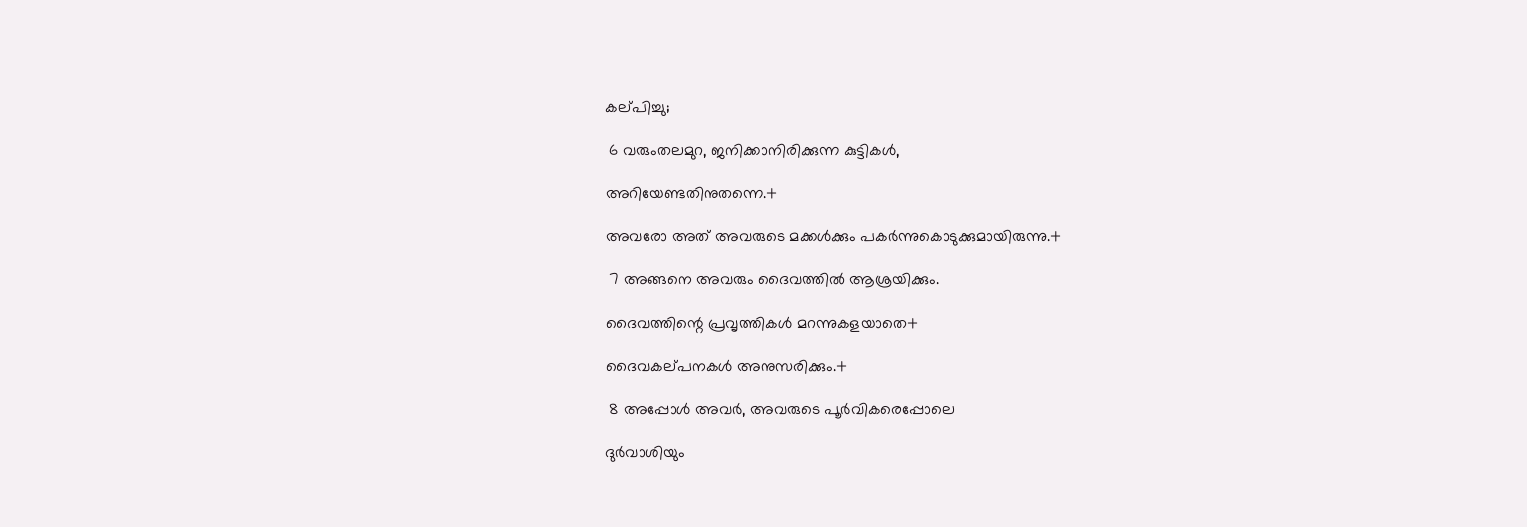കല്‌പിച്ചു;

 6 വരുംതലമുറ, ജനിക്കാനിരിക്കുന്ന കുട്ടികൾ,

അറിയേണ്ടതിനുതന്നെ.+

അവരോ അത്‌ അവരുടെ മക്കൾക്കും പകർന്നുകൊടുക്കുമായിരുന്നു.+

 7 അങ്ങനെ അവരും ദൈവത്തിൽ ആശ്രയിക്കും.

ദൈവത്തിന്റെ പ്രവൃത്തികൾ മറന്നുകളയാതെ+

ദൈവകല്‌പനകൾ അനുസരിക്കും.+

 8 അപ്പോൾ അവർ, അവരുടെ പൂർവികരെപ്പോലെ

ദുർവാശിയും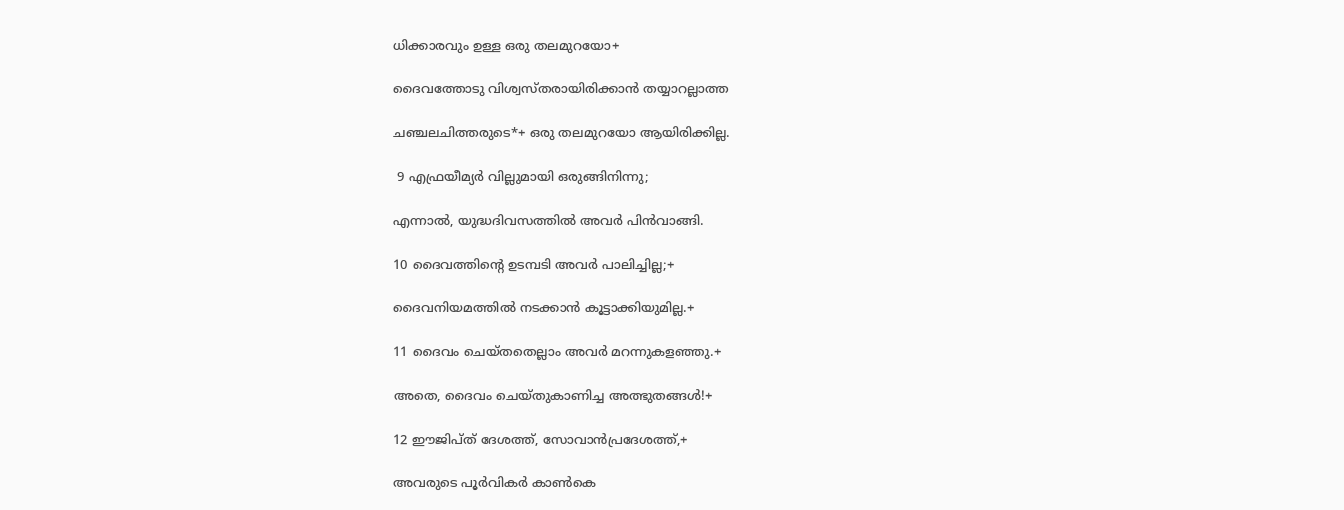ധിക്കാരവും ഉള്ള ഒരു തലമുറയോ+

ദൈവത്തോടു വിശ്വസ്‌തരായിരിക്കാൻ തയ്യാറല്ലാത്ത

ചഞ്ചലചിത്തരുടെ*+ ഒരു തലമുറയോ ആയിരിക്കില്ല.

 9 എഫ്രയീമ്യർ വില്ലുമായി ഒരുങ്ങിനിന്നു;

എന്നാൽ, യുദ്ധദിവസത്തിൽ അവർ പിൻവാങ്ങി.

10 ദൈവത്തിന്റെ ഉടമ്പടി അവർ പാലിച്ചില്ല;+

ദൈവനിയമത്തിൽ നടക്കാൻ കൂട്ടാക്കിയുമില്ല.+

11 ദൈവം ചെയ്‌തതെല്ലാം അവർ മറന്നുകളഞ്ഞു.+

അതെ, ദൈവം ചെയ്‌തുകാണിച്ച അത്ഭുതങ്ങൾ!+

12 ഈജിപ്‌ത്‌ ദേശത്ത്‌, സോവാൻപ്രദേശത്ത്‌,+

അവരുടെ പൂർവികർ കാൺകെ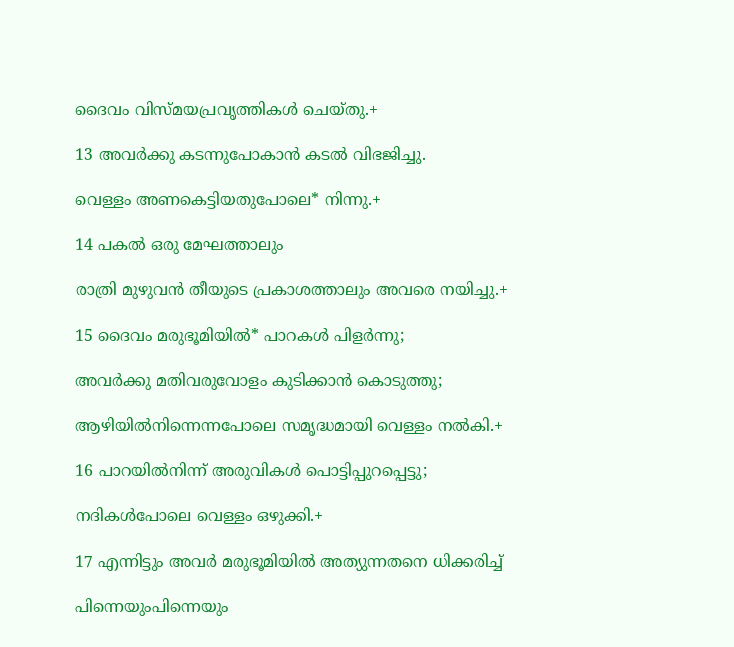ദൈവം വിസ്‌മയപ്രവൃത്തികൾ ചെയ്‌തു.+

13 അവർക്കു കടന്നുപോകാൻ കടൽ വിഭജിച്ചു.

വെള്ളം അണകെട്ടിയതുപോലെ* നിന്നു.+

14 പകൽ ഒരു മേഘത്താലും

രാത്രി മുഴുവൻ തീയുടെ പ്രകാശത്താലും അവരെ നയിച്ചു.+

15 ദൈവം മരുഭൂമിയിൽ* പാറകൾ പിളർന്നു;

അവർക്കു മതിവരുവോളം കുടിക്കാൻ കൊടുത്തു;

ആഴിയിൽനിന്നെന്നപോലെ സമൃദ്ധമായി വെള്ളം നൽകി.+

16 പാറയിൽനിന്ന്‌ അരുവികൾ പൊട്ടിപ്പുറപ്പെട്ടു;

നദികൾപോലെ വെള്ളം ഒഴുക്കി.+

17 എന്നിട്ടും അവർ മരുഭൂമിയിൽ അത്യുന്നതനെ ധിക്കരിച്ച്‌

പിന്നെയുംപിന്നെയും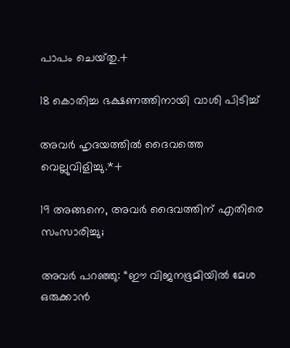പാപം ചെയ്‌തു.+

18 കൊതിച്ച ഭക്ഷണത്തിനായി വാശി പിടിച്ച്‌

അവർ ഹൃദയത്തിൽ ദൈവത്തെ വെല്ലുവിളിച്ചു.*+

19 അങ്ങനെ, അവർ ദൈവത്തിന്‌ എതിരെ സംസാരിച്ചു;

അവർ പറഞ്ഞു: “ഈ വിജനഭൂമിയിൽ മേശ ഒരുക്കാൻ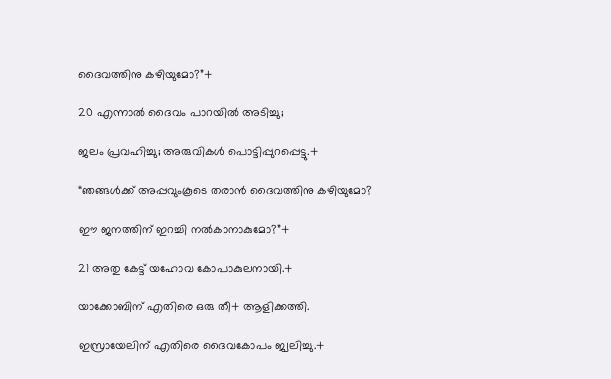ദൈവത്തിനു കഴിയുമോ?”+

20 എന്നാൽ ദൈവം പാറയിൽ അടിച്ചു;

ജലം പ്രവഹിച്ചു; അരുവികൾ പൊട്ടിപ്പുറപ്പെട്ടു.+

“ഞങ്ങൾക്ക്‌ അപ്പവുംകൂടെ തരാൻ ദൈവത്തിനു കഴിയുമോ?

ഈ ജനത്തിന്‌ ഇറച്ചി നൽകാനാകുമോ?”+

21 അതു കേട്ട്‌ യഹോവ കോപാകുലനായി.+

യാക്കോബിന്‌ എതിരെ ഒരു തീ+ ആളിക്കത്തി.

ഇസ്രായേലിന്‌ എതിരെ ദൈവകോപം ജ്വലിച്ചു.+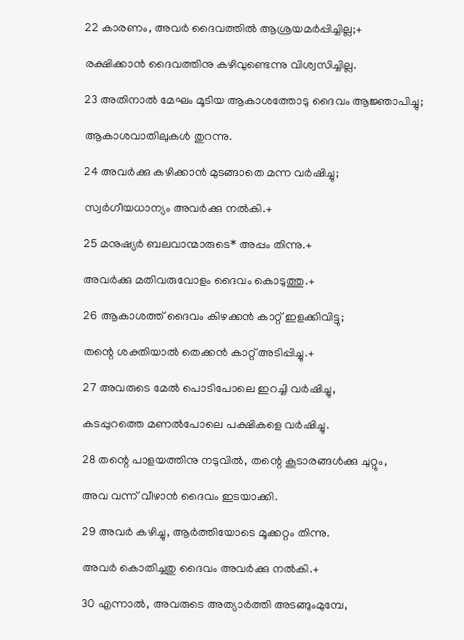22 കാരണം, അവർ ദൈവത്തിൽ ആശ്രയമർപ്പിച്ചില്ല;+

രക്ഷിക്കാൻ ദൈവത്തിനു കഴിവുണ്ടെന്നു വിശ്വസിച്ചില്ല.

23 അതിനാൽ മേഘം മൂടിയ ആകാശത്തോടു ദൈവം ആജ്ഞാപിച്ചു;

ആകാശവാതിലുകൾ തുറന്നു.

24 അവർക്കു കഴിക്കാൻ മുടങ്ങാതെ മന്ന വർഷിച്ചു;

സ്വർഗീയധാന്യം അവർക്കു നൽകി.+

25 മനുഷ്യർ ബലവാന്മാരുടെ* അപ്പം തിന്നു.+

അവർക്കു മതിവരുവോളം ദൈവം കൊടുത്തു.+

26 ആകാശത്ത്‌ ദൈവം കിഴക്കൻ കാറ്റ്‌ ഇളക്കിവിട്ടു;

തന്റെ ശക്തിയാൽ തെക്കൻ കാറ്റ്‌ അടിപ്പിച്ചു.+

27 അവരുടെ മേൽ പൊടിപോലെ ഇറച്ചി വർഷിച്ചു,

കടപ്പുറത്തെ മണൽപോലെ പക്ഷികളെ വർഷിച്ചു.

28 തന്റെ പാളയത്തിനു നടുവിൽ, തന്റെ കൂടാരങ്ങൾക്കു ചുറ്റും,

അവ വന്ന്‌ വീഴാൻ ദൈവം ഇടയാക്കി.

29 അവർ കഴിച്ചു, ആർത്തിയോടെ മൂക്കറ്റം തിന്നു.

അവർ കൊതിച്ചതു ദൈവം അവർക്കു നൽകി.+

30 എന്നാൽ, അവരുടെ അത്യാർത്തി അടങ്ങുംമുമ്പേ,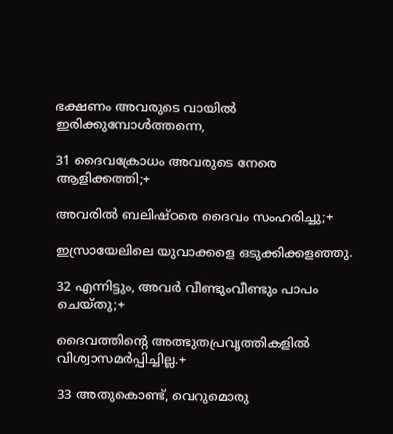ഭക്ഷണം അവരുടെ വായിൽ ഇരിക്കുമ്പോൾത്തന്നെ,

31 ദൈവക്രോധം അവരുടെ നേരെ ആളിക്കത്തി;+

അവരിൽ ബലിഷ്‌ഠരെ ദൈവം സംഹരിച്ചു;+

ഇസ്രായേലിലെ യുവാക്കളെ ഒടുക്കിക്കളഞ്ഞു.

32 എന്നിട്ടും, അവർ വീണ്ടുംവീണ്ടും പാപം ചെയ്‌തു;+

ദൈവത്തിന്റെ അത്ഭുതപ്രവൃത്തികളിൽ വിശ്വാസമർപ്പിച്ചില്ല.+

33 അതുകൊണ്ട്‌, വെറുമൊരു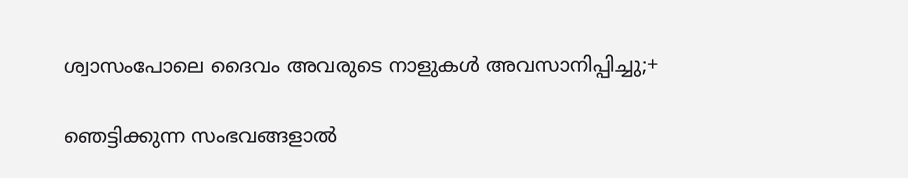ശ്വാസംപോലെ ദൈവം അവരുടെ നാളുകൾ അവസാനിപ്പിച്ചു;+

ഞെട്ടിക്കുന്ന സംഭവങ്ങളാൽ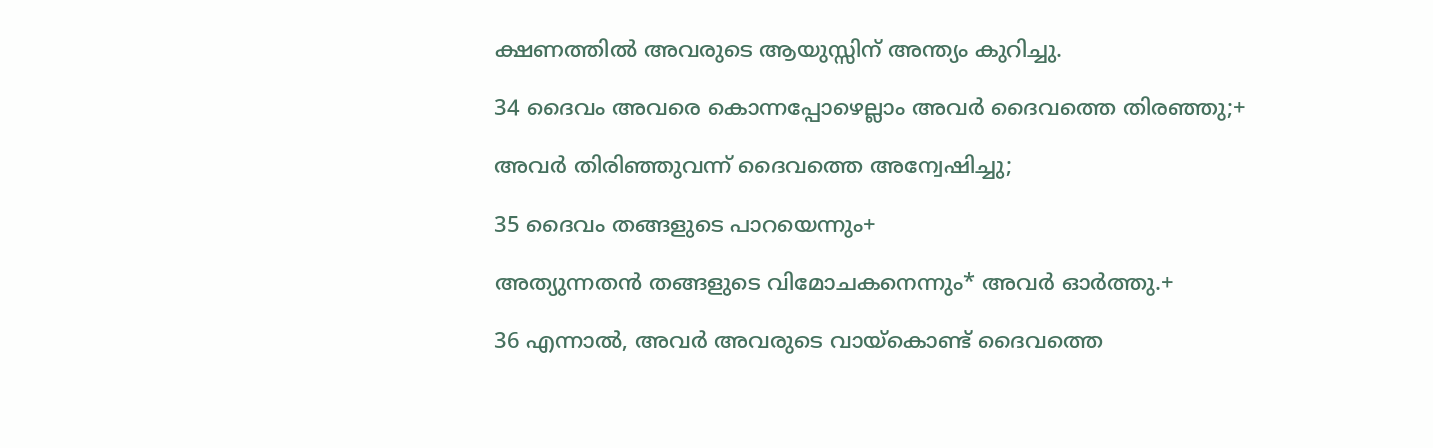ക്ഷണത്തിൽ അവരുടെ ആയുസ്സിന്‌ അന്ത്യം കുറിച്ചു.

34 ദൈവം അവരെ കൊന്നപ്പോഴെല്ലാം അവർ ദൈവത്തെ തിരഞ്ഞു;+

അവർ തിരിഞ്ഞുവന്ന്‌ ദൈവത്തെ അന്വേഷിച്ചു;

35 ദൈവം തങ്ങളുടെ പാറയെന്നും+

അത്യുന്നതൻ തങ്ങളുടെ വിമോചകനെന്നും* അവർ ഓർത്തു.+

36 എന്നാൽ, അവർ അവരുടെ വായ്‌കൊണ്ട്‌ ദൈവത്തെ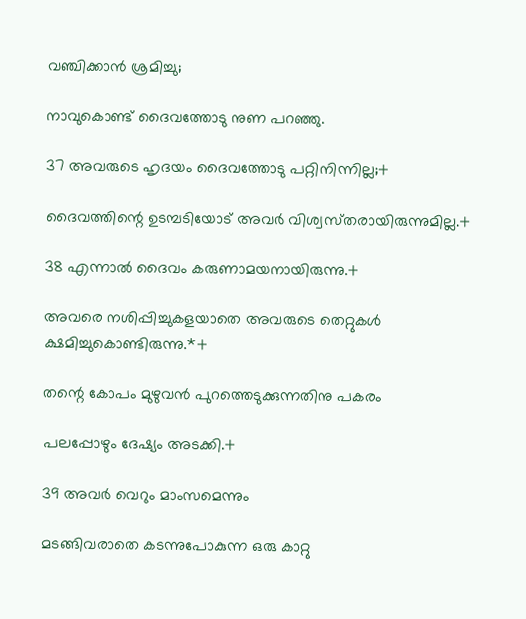വഞ്ചിക്കാൻ ശ്രമിച്ചു;

നാവുകൊണ്ട്‌ ദൈവത്തോടു നുണ പറഞ്ഞു.

37 അവരുടെ ഹൃദയം ദൈവത്തോടു പറ്റിനിന്നില്ല;+

ദൈവത്തിന്റെ ഉടമ്പടിയോട്‌ അവർ വിശ്വസ്‌തരായിരുന്നുമില്ല.+

38 എന്നാൽ ദൈവം കരുണാമയനായിരുന്നു.+

അവരെ നശിപ്പിച്ചുകളയാതെ അവരുടെ തെറ്റുകൾ ക്ഷമിച്ചുകൊണ്ടിരുന്നു.*+

തന്റെ കോപം മുഴുവൻ പുറത്തെടുക്കുന്നതിനു പകരം

പലപ്പോഴും ദേഷ്യം അടക്കി.+

39 അവർ വെറും മാംസമെന്നും

മടങ്ങിവരാതെ കടന്നുപോകുന്ന ഒരു കാറ്റു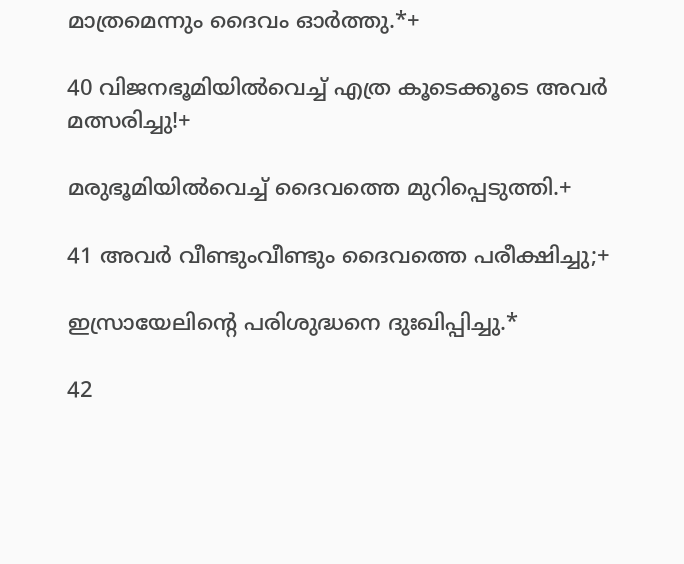മാത്രമെന്നും ദൈവം ഓർത്തു.*+

40 വിജനഭൂമിയിൽവെച്ച്‌ എത്ര കൂടെക്കൂടെ അവർ മത്സരിച്ചു!+

മരുഭൂമിയിൽവെച്ച്‌ ദൈവത്തെ മുറിപ്പെടുത്തി.+

41 അവർ വീണ്ടുംവീണ്ടും ദൈവത്തെ പരീക്ഷിച്ചു;+

ഇസ്രായേലിന്റെ പരിശുദ്ധനെ ദുഃഖിപ്പിച്ചു.*

42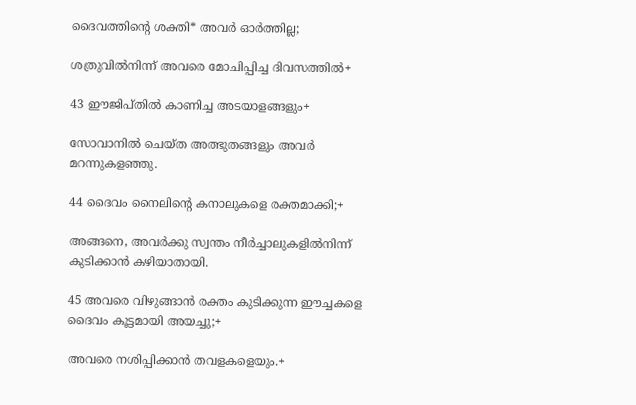ദൈവത്തിന്റെ ശക്തി* അവർ ഓർത്തില്ല;

ശത്രുവിൽനിന്ന്‌ അവരെ മോചിപ്പിച്ച ദിവസത്തിൽ+

43 ഈജിപ്‌തിൽ കാണിച്ച അടയാളങ്ങളും+

സോവാനിൽ ചെയ്‌ത അത്ഭുതങ്ങളും അവർ മറന്നുകളഞ്ഞു.

44 ദൈവം നൈലിന്റെ കനാലുകളെ രക്തമാക്കി;+

അങ്ങനെ, അവർക്കു സ്വന്തം നീർച്ചാലുകളിൽനിന്ന്‌ കുടിക്കാൻ കഴിയാതായി.

45 അവരെ വിഴുങ്ങാൻ രക്തം കുടിക്കുന്ന ഈച്ചകളെ ദൈവം കൂട്ടമായി അയച്ചു;+

അവരെ നശിപ്പിക്കാൻ തവളകളെയും.+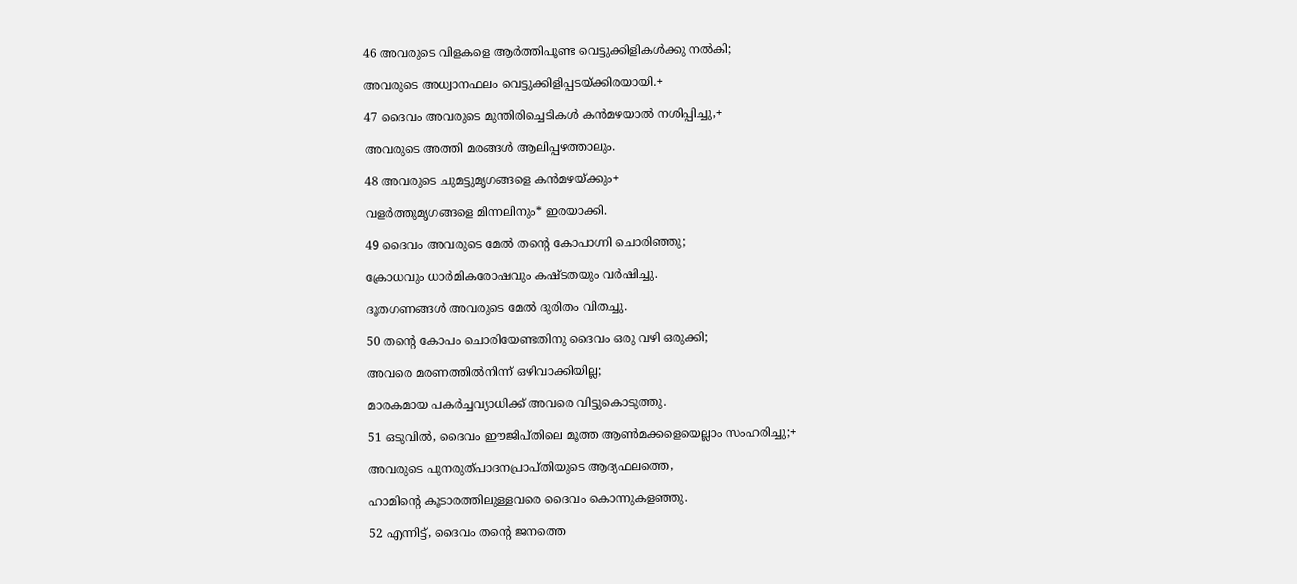46 അവരുടെ വിളകളെ ആർത്തിപൂണ്ട വെട്ടുക്കിളികൾക്കു നൽകി;

അവരുടെ അധ്വാനഫലം വെട്ടുക്കിളിപ്പടയ്‌ക്കിരയായി.+

47 ദൈവം അവരുടെ മുന്തിരിച്ചെടികൾ കൻമഴയാൽ നശിപ്പിച്ചു,+

അവരുടെ അത്തി മരങ്ങൾ ആലിപ്പഴത്താലും.

48 അവരുടെ ചുമട്ടുമൃഗങ്ങളെ കൻമഴയ്‌ക്കും+

വളർത്തുമൃഗങ്ങളെ മിന്നലിനും* ഇരയാക്കി.

49 ദൈവം അവരുടെ മേൽ തന്റെ കോപാഗ്നി ചൊരിഞ്ഞു;

ക്രോധവും ധാർമികരോഷവും കഷ്ടതയും വർഷിച്ചു.

ദൂതഗണങ്ങൾ അവരുടെ മേൽ ദുരിതം വിതച്ചു.

50 തന്റെ കോപം ചൊരിയേണ്ടതിനു ദൈവം ഒരു വഴി ഒരുക്കി;

അവരെ മരണത്തിൽനിന്ന്‌ ഒഴിവാക്കിയില്ല;

മാരകമായ പകർച്ചവ്യാധിക്ക്‌ അവരെ വിട്ടുകൊടുത്തു.

51 ഒടുവിൽ, ദൈവം ഈജിപ്‌തിലെ മൂത്ത ആൺമക്കളെയെല്ലാം സംഹരിച്ചു;+

അവരുടെ പുനരുത്‌പാദനപ്രാപ്‌തിയുടെ ആദ്യഫലത്തെ,

ഹാമിന്റെ കൂടാരത്തിലുള്ളവരെ ദൈവം കൊന്നുകളഞ്ഞു.

52 എന്നിട്ട്‌, ദൈവം തന്റെ ജനത്തെ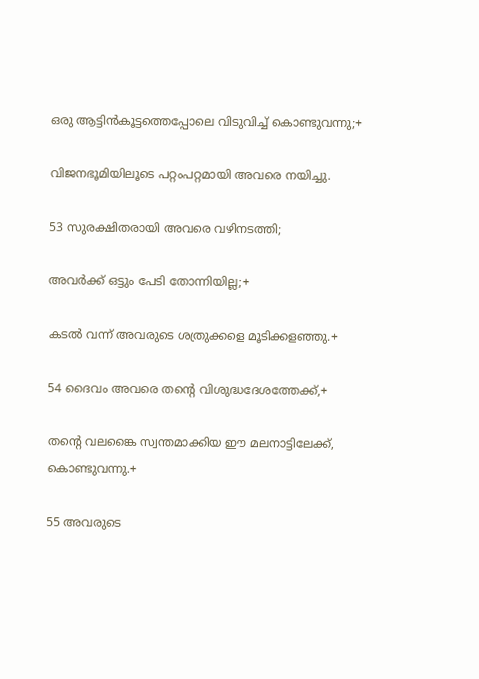ഒരു ആട്ടിൻകൂട്ടത്തെപ്പോലെ വിടുവിച്ച്‌ കൊണ്ടുവന്നു;+

വിജനഭൂമിയിലൂടെ പറ്റംപറ്റമായി അവരെ നയിച്ചു.

53 സുരക്ഷിതരായി അവരെ വഴിനടത്തി;

അവർക്ക്‌ ഒട്ടും പേടി തോന്നിയില്ല;+

കടൽ വന്ന്‌ അവരുടെ ശത്രുക്കളെ മൂടിക്കളഞ്ഞു.+

54 ദൈവം അവരെ തന്റെ വിശുദ്ധദേശത്തേക്ക്‌,+

തന്റെ വലങ്കൈ സ്വന്തമാക്കിയ ഈ മലനാട്ടിലേക്ക്‌, കൊണ്ടുവന്നു.+

55 അവരുടെ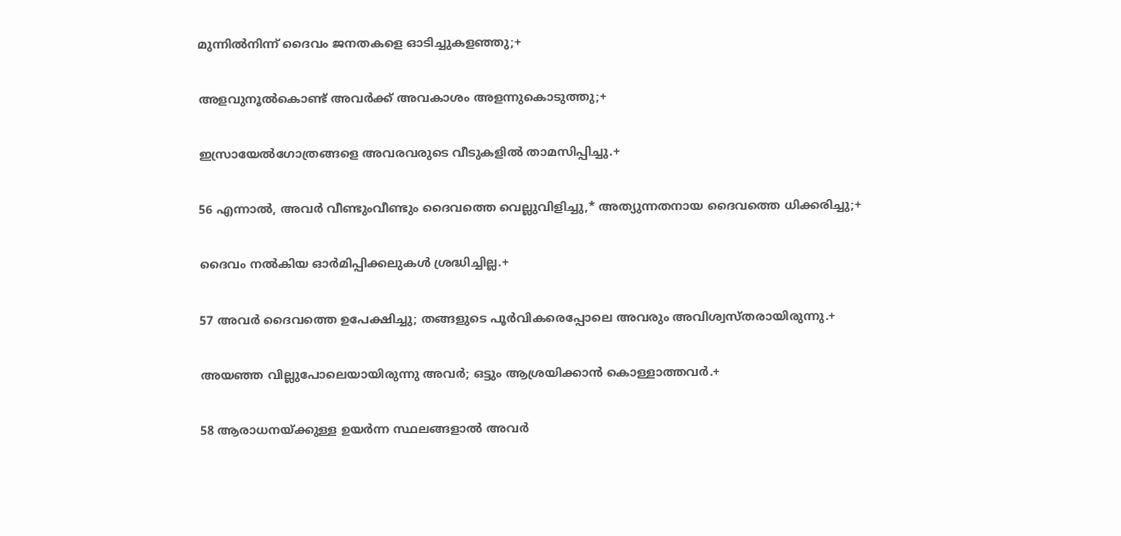മുന്നിൽനിന്ന്‌ ദൈവം ജനതകളെ ഓടിച്ചുകളഞ്ഞു;+

അളവുനൂൽകൊണ്ട്‌ അവർക്ക്‌ അവകാശം അളന്നുകൊടുത്തു;+

ഇസ്രായേൽഗോത്രങ്ങളെ അവരവരുടെ വീടുകളിൽ താമസിപ്പിച്ചു.+

56 എന്നാൽ, അവർ വീണ്ടുംവീണ്ടും ദൈവത്തെ വെല്ലുവിളിച്ചു,* അത്യുന്നതനായ ദൈവത്തെ ധിക്കരിച്ചു;+

ദൈവം നൽകിയ ഓർമിപ്പിക്കലുകൾ ശ്രദ്ധിച്ചില്ല.+

57 അവർ ദൈവത്തെ ഉപേക്ഷിച്ചു; തങ്ങളുടെ പൂർവികരെപ്പോലെ അവരും അവിശ്വസ്‌തരായിരുന്നു.+

അയഞ്ഞ വില്ലുപോലെയായിരുന്നു അവർ; ഒട്ടും ആശ്രയിക്കാൻ കൊള്ളാത്തവർ.+

58 ആരാധനയ്‌ക്കുള്ള ഉയർന്ന സ്ഥലങ്ങളാൽ അവർ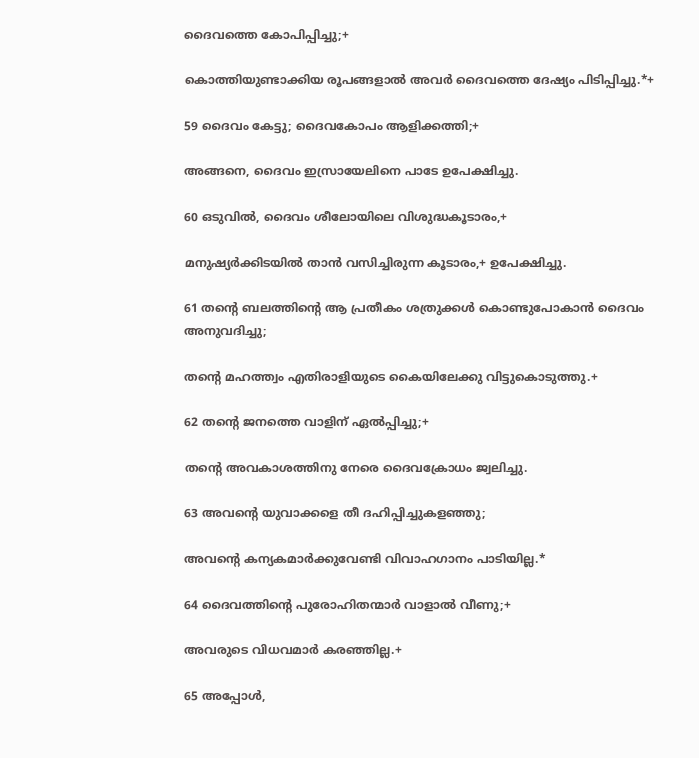ദൈവത്തെ കോപിപ്പിച്ചു;+

കൊത്തിയുണ്ടാക്കിയ രൂപങ്ങളാൽ അവർ ദൈവത്തെ ദേഷ്യം പിടിപ്പിച്ചു.*+

59 ദൈവം കേട്ടു; ദൈവകോപം ആളിക്കത്തി;+

അങ്ങനെ, ദൈവം ഇസ്രായേലിനെ പാടേ ഉപേക്ഷിച്ചു.

60 ഒടുവിൽ, ദൈവം ശീലോയിലെ വിശുദ്ധകൂടാരം,+

മനുഷ്യർക്കിടയിൽ താൻ വസിച്ചിരുന്ന കൂടാരം,+ ഉപേക്ഷിച്ചു.

61 തന്റെ ബലത്തിന്റെ ആ പ്രതീകം ശത്രുക്കൾ കൊണ്ടുപോകാൻ ദൈവം അനുവദിച്ചു;

തന്റെ മഹത്ത്വം എതിരാളിയുടെ കൈയിലേക്കു വിട്ടുകൊടുത്തു.+

62 തന്റെ ജനത്തെ വാളിന്‌ ഏൽപ്പിച്ചു;+

തന്റെ അവകാശത്തിനു നേരെ ദൈവക്രോധം ജ്വലിച്ചു.

63 അവന്റെ യുവാക്കളെ തീ ദഹിപ്പിച്ചുകളഞ്ഞു;

അവന്റെ കന്യകമാർക്കുവേണ്ടി വിവാഹഗാനം പാടിയില്ല.*

64 ദൈവത്തിന്റെ പുരോഹിതന്മാർ വാളാൽ വീണു;+

അവരുടെ വിധവമാർ കരഞ്ഞില്ല.+

65 അപ്പോൾ,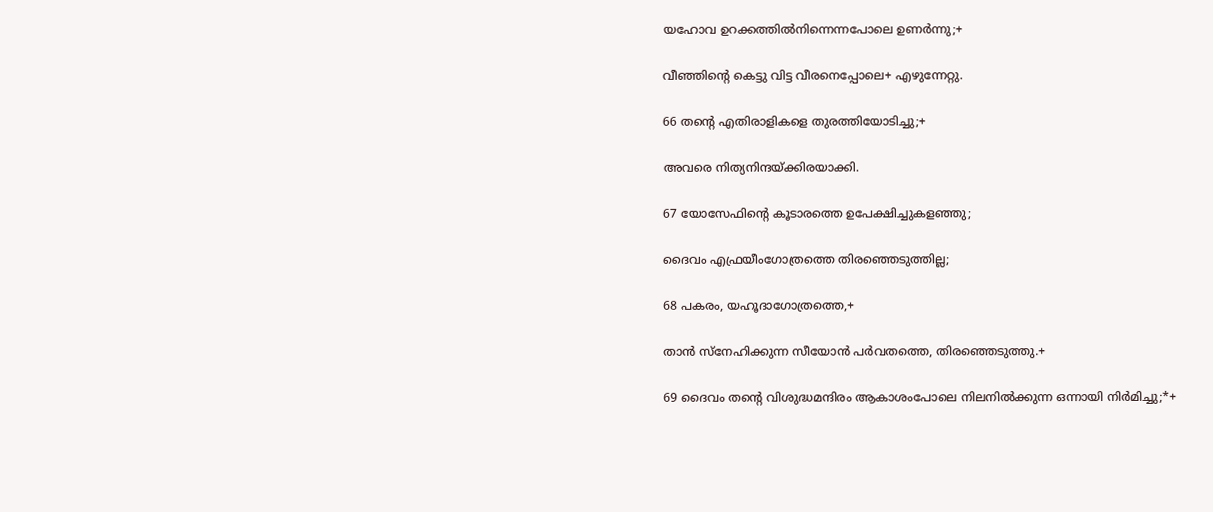യഹോവ ഉറക്കത്തിൽനിന്നെന്നപോലെ ഉണർന്നു;+

വീഞ്ഞിന്റെ കെട്ടു വിട്ട വീരനെപ്പോലെ+ എഴുന്നേറ്റു.

66 തന്റെ എതിരാളികളെ തുരത്തിയോടിച്ചു;+

അവരെ നിത്യനിന്ദയ്‌ക്കിരയാക്കി.

67 യോസേഫിന്റെ കൂടാരത്തെ ഉപേക്ഷിച്ചുകളഞ്ഞു;

ദൈവം എഫ്രയീംഗോത്രത്തെ തിരഞ്ഞെടുത്തില്ല;

68 പകരം, യഹൂദാഗോത്രത്തെ,+

താൻ സ്‌നേഹിക്കുന്ന സീയോൻ പർവതത്തെ, തിരഞ്ഞെടുത്തു.+

69 ദൈവം തന്റെ വിശുദ്ധമന്ദിരം ആകാശംപോലെ നിലനിൽക്കുന്ന ഒന്നായി നിർമിച്ചു;*+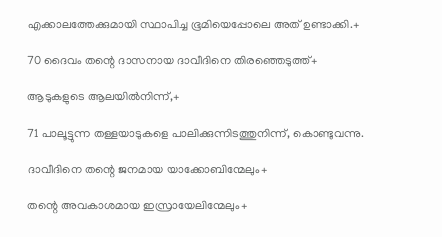എക്കാലത്തേക്കുമായി സ്ഥാപിച്ച ഭൂമിയെപ്പോലെ അത്‌ ഉണ്ടാക്കി.+

70 ദൈവം തന്റെ ദാസനായ ദാവീദിനെ തിരഞ്ഞെടുത്ത്‌+

ആടുകളുടെ ആലയിൽനിന്ന്‌,+

71 പാലൂട്ടുന്ന തള്ളയാടുകളെ പാലിക്കുന്നിടത്തുനിന്ന്‌, കൊണ്ടുവന്നു.

ദാവീദിനെ തന്റെ ജനമായ യാക്കോബിന്മേലും+

തന്റെ അവകാശമായ ഇസ്രായേലിന്മേലും+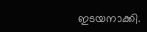ഇടയനാക്കി.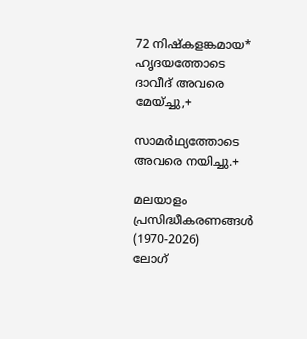72 നിഷ്‌കളങ്കമായ* ഹൃദയത്തോടെ ദാവീദ്‌ അവരെ മേയ്‌ച്ചു,+

സാമർഥ്യത്തോടെ അവരെ നയിച്ചു.+

മലയാളം പ്രസിദ്ധീകരണങ്ങൾ (1970-2026)
ലോഗ്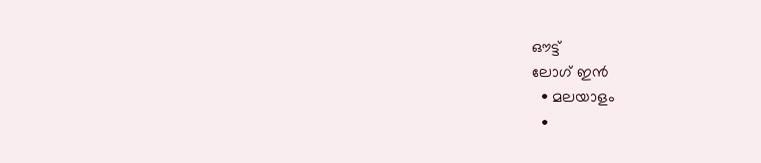ഔട്ട്
ലോഗ് ഇൻ
  • മലയാളം
  •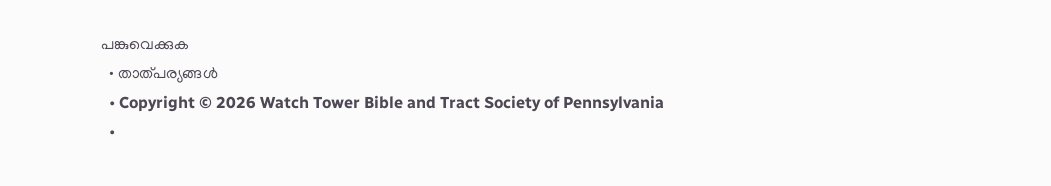പങ്കുവെക്കുക
  • താത്പര്യങ്ങൾ
  • Copyright © 2026 Watch Tower Bible and Tract Society of Pennsylvania
  •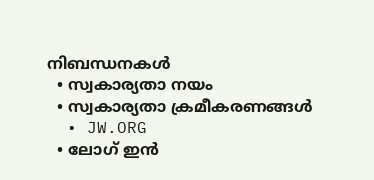നിബന്ധനകള്‍
  • സ്വകാര്യതാ നയം
  • സ്വകാര്യതാ ക്രമീകരണങ്ങൾ
  • JW.ORG
  • ലോഗ് ഇൻ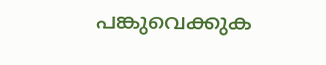പങ്കുവെക്കുക